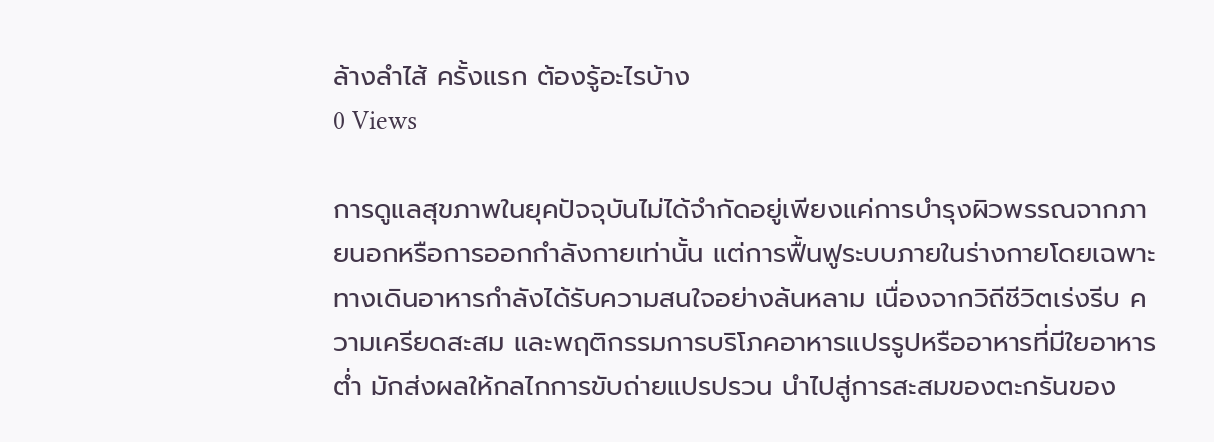ล้างลำไส้ ครั้งแรก ต้องรู้อะไรบ้าง
0 Views

การดูแลสุขภาพในยุคปัจจุบันไม่ได้จำกัดอยู่เพียงแค่การบำรุงผิวพรรณจากภายนอกหรือการออกกำลังกายเท่านั้น แต่การฟื้นฟูระบบภายในร่างกายโดยเฉพาะทางเดินอาหารกำลังได้รับความสนใจอย่างล้นหลาม เนื่องจากวิถีชีวิตเร่งรีบ ความเครียดสะสม และพฤติกรรมการบริโภคอาหารแปรรูปหรืออาหารที่มีใยอาหารต่ำ มักส่งผลให้กลไกการขับถ่ายแปรปรวน นำไปสู่การสะสมของตะกรันของ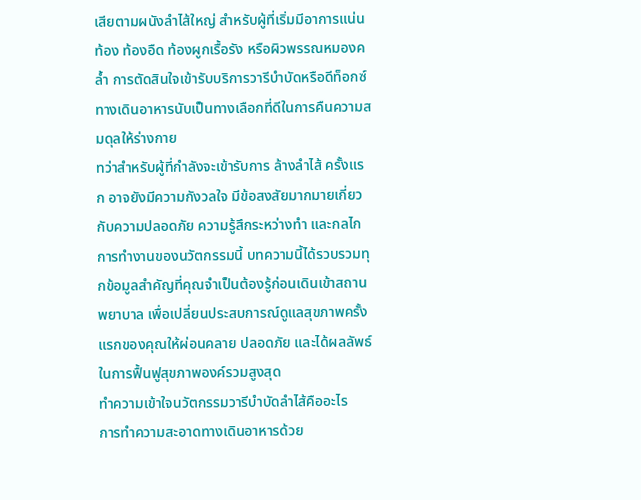เสียตามผนังลำไส้ใหญ่ สำหรับผู้ที่เริ่มมีอาการแน่นท้อง ท้องอืด ท้องผูกเรื้อรัง หรือผิวพรรณหมองคล้ำ การตัดสินใจเข้ารับบริการวารีบำบัดหรือดีท็อกซ์ทางเดินอาหารนับเป็นทางเลือกที่ดีในการคืนความสมดุลให้ร่างกาย
ทว่าสำหรับผู้ที่กำลังจะเข้ารับการ ล้างลำไส้ ครั้งแรก อาจยังมีความกังวลใจ มีข้อสงสัยมากมายเกี่ยวกับความปลอดภัย ความรู้สึกระหว่างทำ และกลไกการทำงานของนวัตกรรมนี้ บทความนี้ได้รวบรวมทุกข้อมูลสำคัญที่คุณจำเป็นต้องรู้ก่อนเดินเข้าสถานพยาบาล เพื่อเปลี่ยนประสบการณ์ดูแลสุขภาพครั้งแรกของคุณให้ผ่อนคลาย ปลอดภัย และได้ผลลัพธ์ในการฟื้นฟูสุขภาพองค์รวมสูงสุด
ทำความเข้าใจนวัตกรรมวารีบำบัดลำไส้คืออะไร
การทำความสะอาดทางเดินอาหารด้วย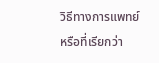วิธีทางการแพทย์ หรือที่เรียกว่า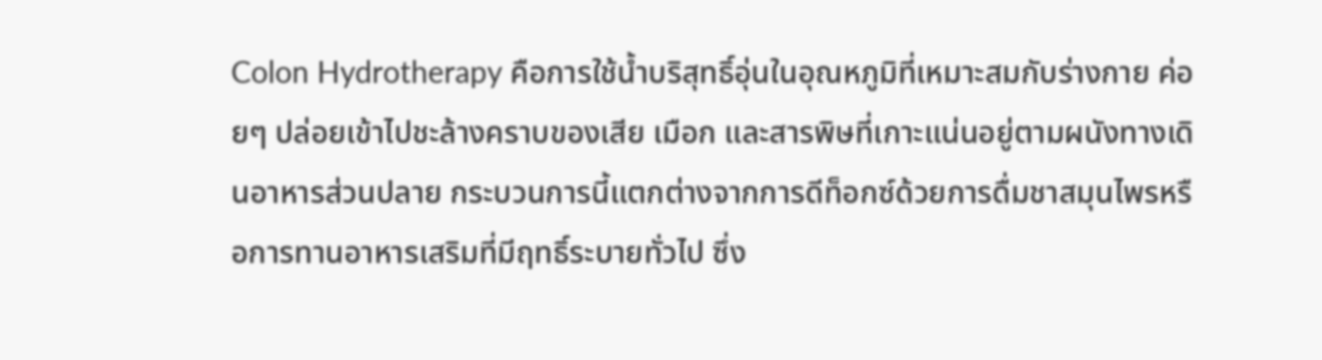Colon Hydrotherapy คือการใช้น้ำบริสุทธิ์อุ่นในอุณหภูมิที่เหมาะสมกับร่างกาย ค่อยๆ ปล่อยเข้าไปชะล้างคราบของเสีย เมือก และสารพิษที่เกาะแน่นอยู่ตามผนังทางเดินอาหารส่วนปลาย กระบวนการนี้แตกต่างจากการดีท็อกซ์ด้วยการดื่มชาสมุนไพรหรือการทานอาหารเสริมที่มีฤทธิ์ระบายทั่วไป ซึ่ง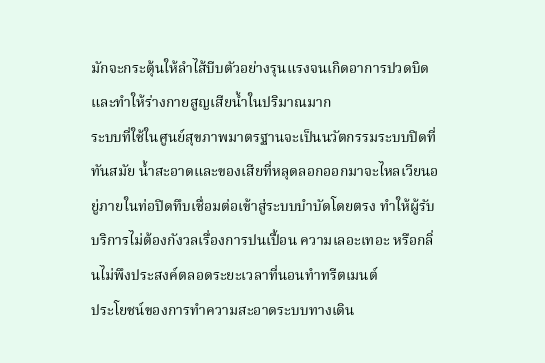มักจะกระตุ้นให้ลำไส้บีบตัวอย่างรุนแรงจนเกิดอาการปวดบิดและทำให้ร่างกายสูญเสียน้ำในปริมาณมาก
ระบบที่ใช้ในศูนย์สุขภาพมาตรฐานจะเป็นนวัตกรรมระบบปิดที่ทันสมัย น้ำสะอาดและของเสียที่หลุดลอกออกมาจะไหลเวียนอยู่ภายในท่อปิดทึบเชื่อมต่อเข้าสู่ระบบบำบัดโดยตรง ทำให้ผู้รับบริการไม่ต้องกังวลเรื่องการปนเปื้อน ความเลอะเทอะ หรือกลิ่นไม่พึงประสงค์ตลอดระยะเวลาที่นอนทำทรีตเมนต์
ประโยชน์ของการทำความสะอาดระบบทางเดิน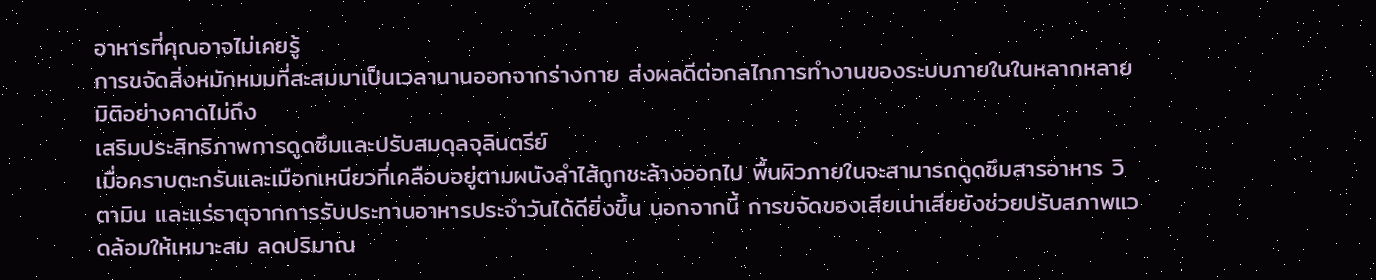อาหารที่คุณอาจไม่เคยรู้
การขจัดสิ่งหมักหมมที่สะสมมาเป็นเวลานานออกจากร่างกาย ส่งผลดีต่อกลไกการทำงานของระบบภายในในหลากหลายมิติอย่างคาดไม่ถึง
เสริมประสิทธิภาพการดูดซึมและปรับสมดุลจุลินตรีย์
เมื่อคราบตะกรันและเมือกเหนียวที่เคลือบอยู่ตามผนังลำไส้ถูกชะล้างออกไป พื้นผิวภายในจะสามารถดูดซึมสารอาหาร วิตามิน และแร่ธาตุจากการรับประทานอาหารประจำวันได้ดียิ่งขึ้น นอกจากนี้ การขจัดของเสียเน่าเสียยังช่วยปรับสภาพแวดล้อมให้เหมาะสม ลดปริมาณ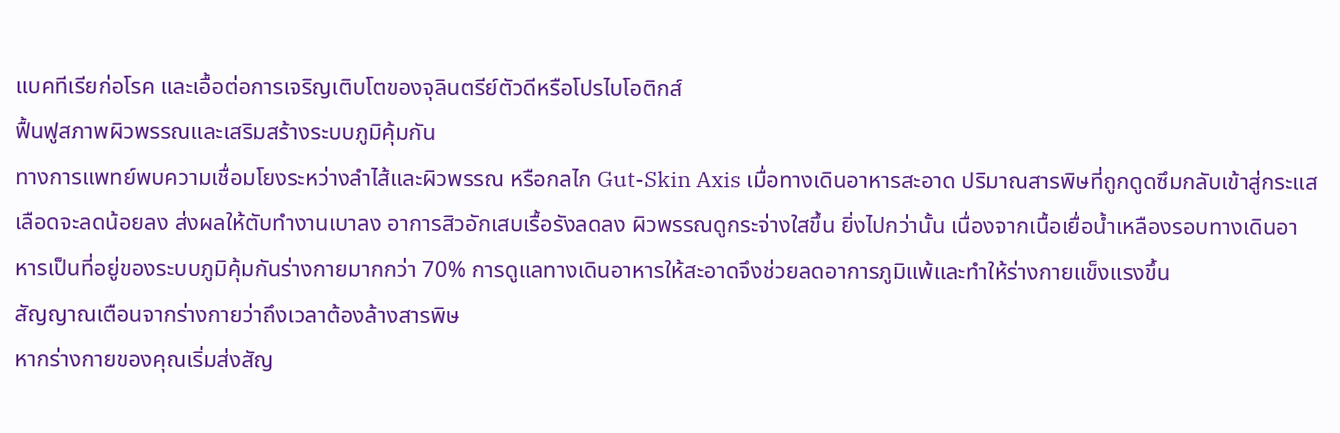แบคทีเรียก่อโรค และเอื้อต่อการเจริญเติบโตของจุลินตรีย์ตัวดีหรือโปรไบโอติกส์
ฟื้นฟูสภาพผิวพรรณและเสริมสร้างระบบภูมิคุ้มกัน
ทางการแพทย์พบความเชื่อมโยงระหว่างลำไส้และผิวพรรณ หรือกลไก Gut-Skin Axis เมื่อทางเดินอาหารสะอาด ปริมาณสารพิษที่ถูกดูดซึมกลับเข้าสู่กระแสเลือดจะลดน้อยลง ส่งผลให้ตับทำงานเบาลง อาการสิวอักเสบเรื้อรังลดลง ผิวพรรณดูกระจ่างใสขึ้น ยิ่งไปกว่านั้น เนื่องจากเนื้อเยื่อน้ำเหลืองรอบทางเดินอาหารเป็นที่อยู่ของระบบภูมิคุ้มกันร่างกายมากกว่า 70% การดูแลทางเดินอาหารให้สะอาดจึงช่วยลดอาการภูมิแพ้และทำให้ร่างกายแข็งแรงขึ้น
สัญญาณเตือนจากร่างกายว่าถึงเวลาต้องล้างสารพิษ
หากร่างกายของคุณเริ่มส่งสัญ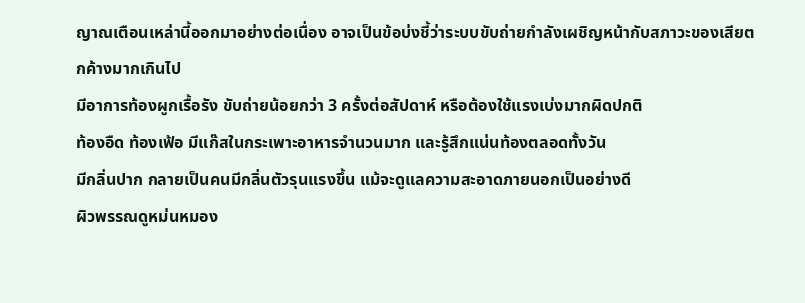ญาณเตือนเหล่านี้ออกมาอย่างต่อเนื่อง อาจเป็นข้อบ่งชี้ว่าระบบขับถ่ายกำลังเผชิญหน้ากับสภาวะของเสียตกค้างมากเกินไป
มีอาการท้องผูกเรื้อรัง ขับถ่ายน้อยกว่า 3 ครั้งต่อสัปดาห์ หรือต้องใช้แรงเบ่งมากผิดปกติ
ท้องอืด ท้องเฟ้อ มีแก๊สในกระเพาะอาหารจำนวนมาก และรู้สึกแน่นท้องตลอดทั้งวัน
มีกลิ่นปาก กลายเป็นคนมีกลิ่นตัวรุนแรงขึ้น แม้จะดูแลความสะอาดภายนอกเป็นอย่างดี
ผิวพรรณดูหม่นหมอง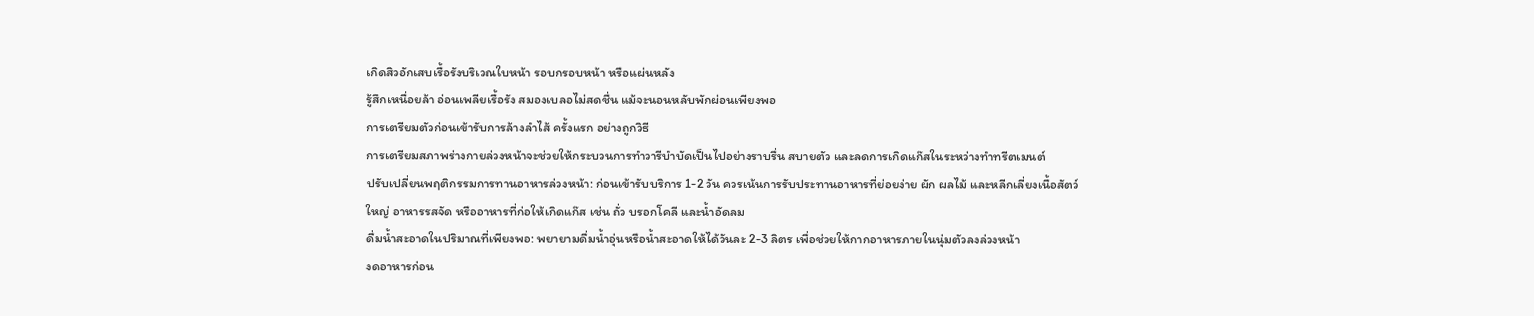เกิดสิวอักเสบเรื้อรังบริเวณใบหน้า รอบกรอบหน้า หรือแผ่นหลัง
รู้สึกเหนื่อยล้า อ่อนเพลียเรื้อรัง สมองเบลอไม่สดชื่น แม้จะนอนหลับพักผ่อนเพียงพอ
การเตรียมตัวก่อนเข้ารับการล้างลำไส้ ครั้งแรก อย่างถูกวิธี
การเตรียมสภาพร่างกายล่วงหน้าจะช่วยให้กระบวนการทำวารีบำบัดเป็นไปอย่างราบรื่น สบายตัว และลดการเกิดแก๊สในระหว่างทำทรีตเมนต์
ปรับเปลี่ยนพฤติกรรมการทานอาหารล่วงหน้า: ก่อนเข้ารับบริการ 1-2 วัน ควรเน้นการรับประทานอาหารที่ย่อยง่าย ผัก ผลไม้ และหลีกเลี่ยงเนื้อสัตว์ใหญ่ อาหารรสจัด หรืออาหารที่ก่อให้เกิดแก๊ส เช่น ถั่ว บรอกโคลี และน้ำอัดลม
ดื่มน้ำสะอาดในปริมาณที่เพียงพอ: พยายามดื่มน้ำอุ่นหรือน้ำสะอาดให้ได้วันละ 2-3 ลิตร เพื่อช่วยให้กากอาหารภายในนุ่มตัวลงล่วงหน้า
งดอาหารก่อน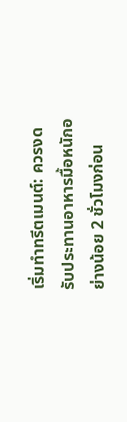เริ่มทำทรีตเมนต์: ควรงดรับประทานอาหารมื้อหนักอย่างน้อย 2 ชั่วโมงก่อน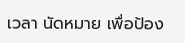เวลา นัดหมาย เพื่อป้อง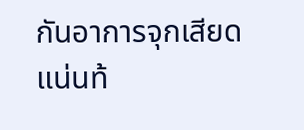กันอาการจุกเสียด แน่นท้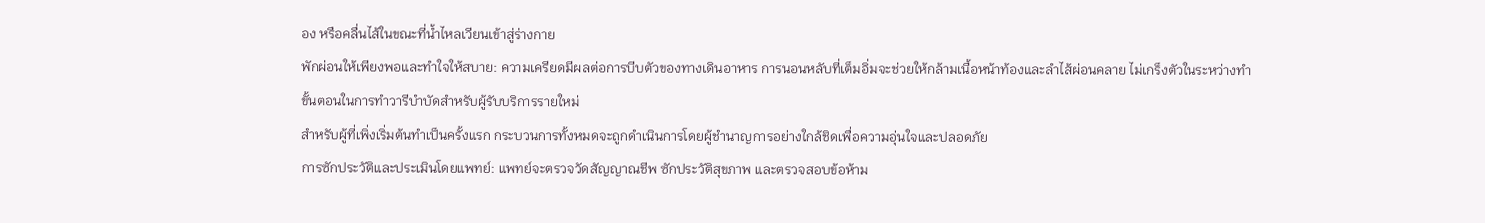อง หรือคลื่นไส้ในขณะที่น้ำไหลเวียนเข้าสู่ร่างกาย
พักผ่อนให้เพียงพอและทำใจให้สบาย: ความเครียดมีผลต่อการบีบตัวของทางเดินอาหาร การนอนหลับที่เต็มอิ่มจะช่วยให้กล้ามเนื้อหน้าท้องและลำไส้ผ่อนคลาย ไม่เกร็งตัวในระหว่างทำ
ขั้นตอนในการทำวารีบำบัดสำหรับผู้รับบริการรายใหม่
สำหรับผู้ที่เพิ่งเริ่มต้นทำเป็นครั้งแรก กระบวนการทั้งหมดจะถูกดำเนินการโดยผู้ชำนาญการอย่างใกล้ชิดเพื่อความอุ่นใจและปลอดภัย
การซักประวัติและประเมินโดยแพทย์: แพทย์จะตรวจวัดสัญญาณชีพ ซักประวัติสุขภาพ และตรวจสอบข้อห้าม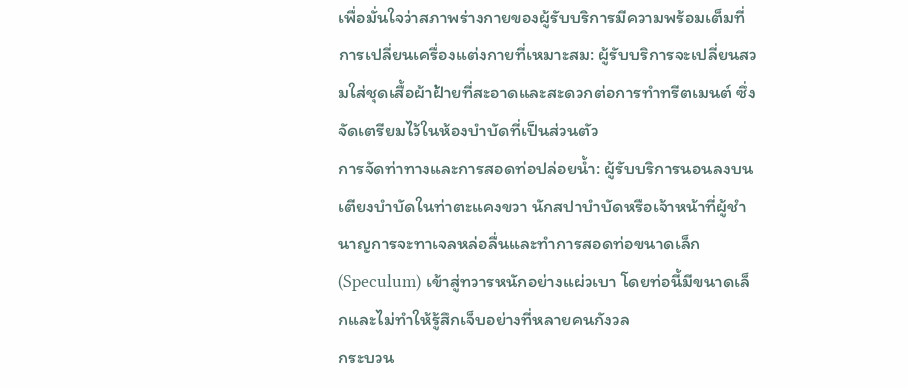เพื่อมั่นใจว่าสภาพร่างกายของผู้รับบริการมีความพร้อมเต็มที่
การเปลี่ยนเครื่องแต่งกายที่เหมาะสม: ผู้รับบริการจะเปลี่ยนสวมใส่ชุดเสื้อผ้าฝ้ายที่สะอาดและสะดวกต่อการทำทรีตเมนต์ ซึ่งจัดเตรียมไว้ในห้องบำบัดที่เป็นส่วนตัว
การจัดท่าทางและการสอดท่อปล่อยน้ำ: ผู้รับบริการนอนลงบนเตียงบำบัดในท่าตะแคงขวา นักสปาบำบัดหรือเจ้าหน้าที่ผู้ชำนาญการจะทาเจลหล่อลื่นและทำการสอดท่อขนาดเล็ก (Speculum) เข้าสู่ทวารหนักอย่างแผ่วเบา โดยท่อนี้มีขนาดเล็กและไม่ทำให้รู้สึกเจ็บอย่างที่หลายคนกังวล
กระบวน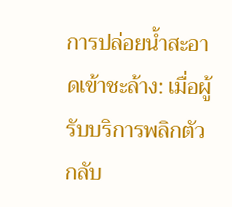การปล่อยน้ำสะอาดเข้าชะล้าง: เมื่อผู้รับบริการพลิกตัวกลับ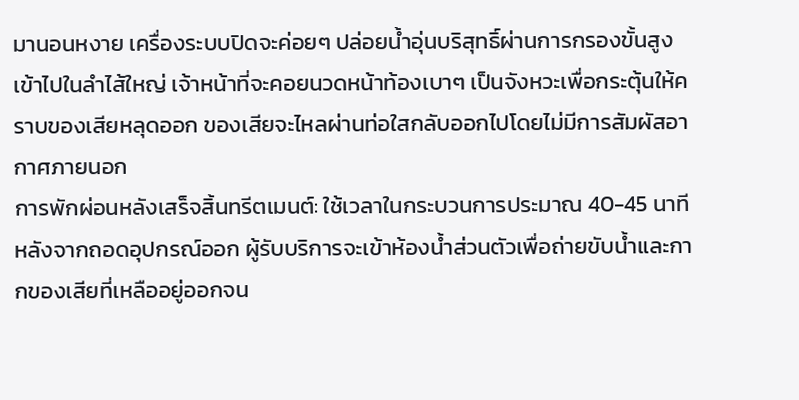มานอนหงาย เครื่องระบบปิดจะค่อยๆ ปล่อยน้ำอุ่นบริสุทธิ์ผ่านการกรองขั้นสูงเข้าไปในลำไส้ใหญ่ เจ้าหน้าที่จะคอยนวดหน้าท้องเบาๆ เป็นจังหวะเพื่อกระตุ้นให้คราบของเสียหลุดออก ของเสียจะไหลผ่านท่อใสกลับออกไปโดยไม่มีการสัมผัสอากาศภายนอก
การพักผ่อนหลังเสร็จสิ้นทรีตเมนต์: ใช้เวลาในกระบวนการประมาณ 40-45 นาที หลังจากถอดอุปกรณ์ออก ผู้รับบริการจะเข้าห้องน้ำส่วนตัวเพื่อถ่ายขับน้ำและกากของเสียที่เหลืออยู่ออกจน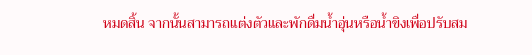หมดสิ้น จากนั้นสามารถแต่งตัวและพักดื่มน้ำอุ่นหรือน้ำขิงเพื่อปรับสม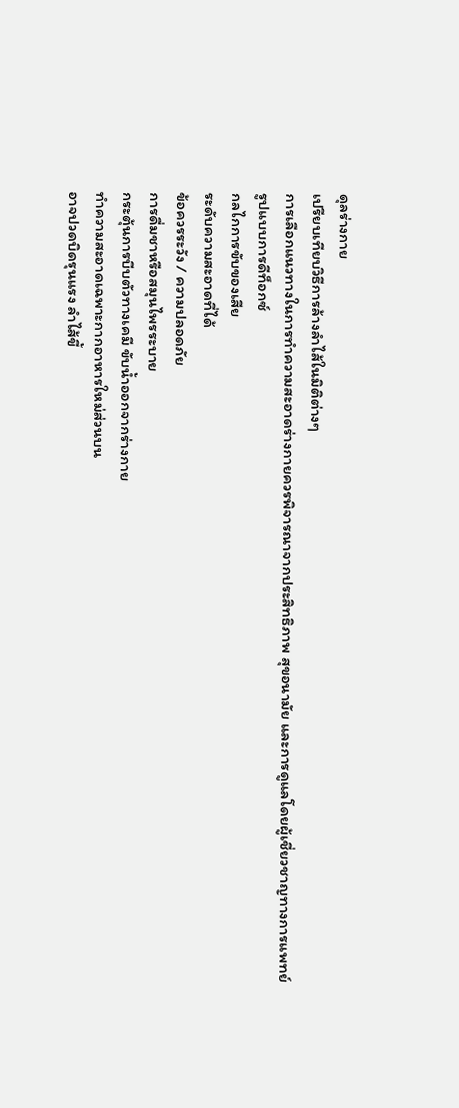ดุลร่างกาย
เปรียบเทียบวิธีการล้างลำไส้ในมิติต่างๆ
การเลือกแนวทางในการทำความสะอาดร่างกายควรพิจารณาจากประสิทธิภาพ สุขอนามัย และการดูแลโดยผู้เชี่ยวชาญทางการแพทย์
รูปแบบการดีท็อกซ์
กลไกการขับของเสีย
ระดับความสะอาดที่ได้
ข้อควรระวัง / ความปลอดภัย
การดื่มชาหรือสมุนไพรระบาย
กระตุ้นการบีบตัวทางเคมี ขับน้ำออกจากร่างกาย
ทำความสะอาดเฉพาะกากอาหารใหม่ส่วนบน
อาจปวดบิดรุนแรง ลำไส้ขี้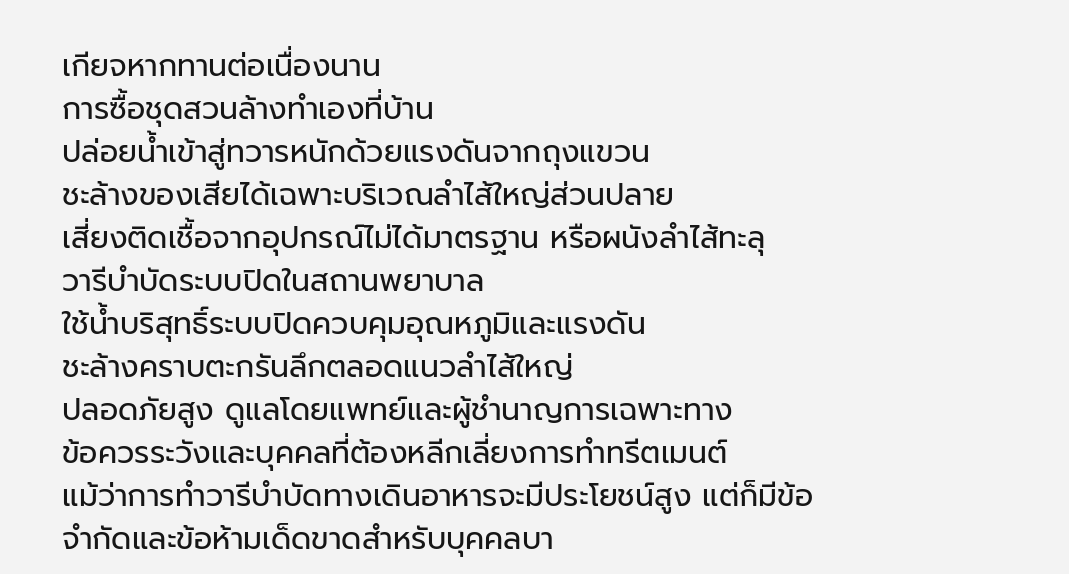เกียจหากทานต่อเนื่องนาน
การซื้อชุดสวนล้างทำเองที่บ้าน
ปล่อยน้ำเข้าสู่ทวารหนักด้วยแรงดันจากถุงแขวน
ชะล้างของเสียได้เฉพาะบริเวณลำไส้ใหญ่ส่วนปลาย
เสี่ยงติดเชื้อจากอุปกรณ์ไม่ได้มาตรฐาน หรือผนังลำไส้ทะลุ
วารีบำบัดระบบปิดในสถานพยาบาล
ใช้น้ำบริสุทธิ์ระบบปิดควบคุมอุณหภูมิและแรงดัน
ชะล้างคราบตะกรันลึกตลอดแนวลำไส้ใหญ่
ปลอดภัยสูง ดูแลโดยแพทย์และผู้ชำนาญการเฉพาะทาง
ข้อควรระวังและบุคคลที่ต้องหลีกเลี่ยงการทำทรีตเมนต์
แม้ว่าการทำวารีบำบัดทางเดินอาหารจะมีประโยชน์สูง แต่ก็มีข้อจำกัดและข้อห้ามเด็ดขาดสำหรับบุคคลบา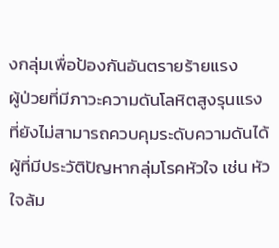งกลุ่มเพื่อป้องกันอันตรายร้ายแรง
ผู้ป่วยที่มีภาวะความดันโลหิตสูงรุนแรงที่ยังไม่สามารถควบคุมระดับความดันได้
ผู้ที่มีประวัติปัญหากลุ่มโรคหัวใจ เช่น หัวใจล้ม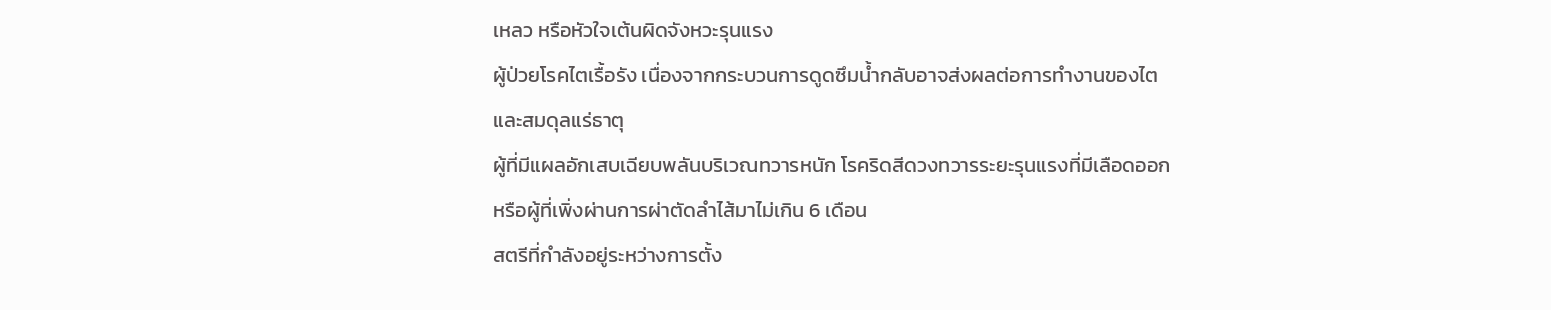เหลว หรือหัวใจเต้นผิดจังหวะรุนแรง
ผู้ป่วยโรคไตเรื้อรัง เนื่องจากกระบวนการดูดซึมน้ำกลับอาจส่งผลต่อการทำงานของไตและสมดุลแร่ธาตุ
ผู้ที่มีแผลอักเสบเฉียบพลันบริเวณทวารหนัก โรคริดสีดวงทวารระยะรุนแรงที่มีเลือดออก หรือผู้ที่เพิ่งผ่านการผ่าตัดลำไส้มาไม่เกิน 6 เดือน
สตรีที่กำลังอยู่ระหว่างการตั้ง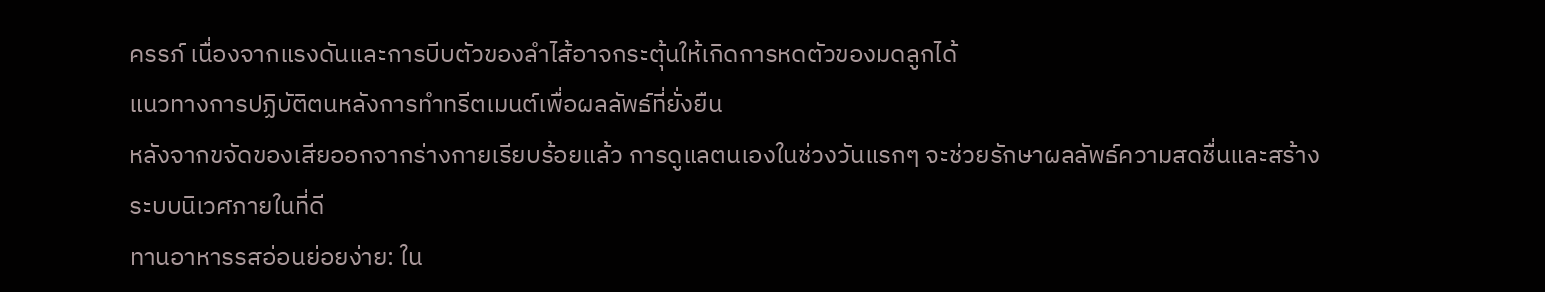ครรภ์ เนื่องจากแรงดันและการบีบตัวของลำไส้อาจกระตุ้นให้เกิดการหดตัวของมดลูกได้
แนวทางการปฏิบัติตนหลังการทำทรีตเมนต์เพื่อผลลัพธ์ที่ยั่งยืน
หลังจากขจัดของเสียออกจากร่างกายเรียบร้อยแล้ว การดูแลตนเองในช่วงวันแรกๆ จะช่วยรักษาผลลัพธ์ความสดชื่นและสร้างระบบนิเวศภายในที่ดี
ทานอาหารรสอ่อนย่อยง่าย: ใน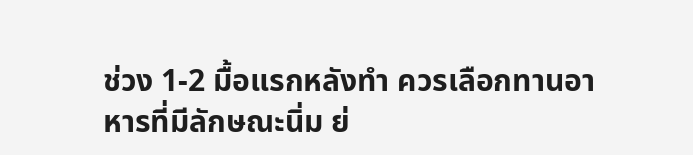ช่วง 1-2 มื้อแรกหลังทำ ควรเลือกทานอาหารที่มีลักษณะนิ่ม ย่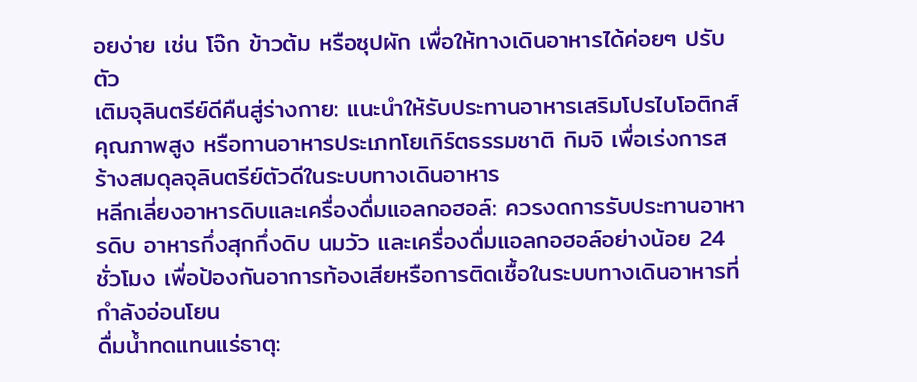อยง่าย เช่น โจ๊ก ข้าวต้ม หรือซุปผัก เพื่อให้ทางเดินอาหารได้ค่อยๆ ปรับตัว
เติมจุลินตรีย์ดีคืนสู่ร่างกาย: แนะนำให้รับประทานอาหารเสริมโปรไบโอติกส์คุณภาพสูง หรือทานอาหารประเภทโยเกิร์ตธรรมชาติ กิมจิ เพื่อเร่งการสร้างสมดุลจุลินตรีย์ตัวดีในระบบทางเดินอาหาร
หลีกเลี่ยงอาหารดิบและเครื่องดื่มแอลกอฮอล์: ควรงดการรับประทานอาหารดิบ อาหารกึ่งสุกกึ่งดิบ นมวัว และเครื่องดื่มแอลกอฮอล์อย่างน้อย 24 ชั่วโมง เพื่อป้องกันอาการท้องเสียหรือการติดเชื้อในระบบทางเดินอาหารที่กำลังอ่อนโยน
ดื่มน้ำทดแทนแร่ธาตุ: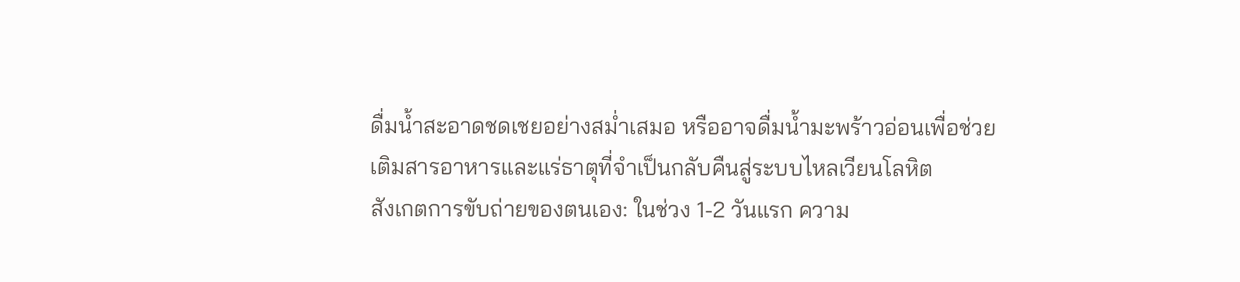ดื่มน้ำสะอาดชดเชยอย่างสม่ำเสมอ หรืออาจดื่มน้ำมะพร้าวอ่อนเพื่อช่วยเติมสารอาหารและแร่ธาตุที่จำเป็นกลับคืนสู่ระบบไหลเวียนโลหิต
สังเกตการขับถ่ายของตนเอง: ในช่วง 1-2 วันแรก ความ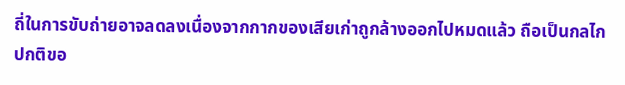ถี่ในการขับถ่ายอาจลดลงเนื่องจากกากของเสียเก่าถูกล้างออกไปหมดแล้ว ถือเป็นกลไกปกติขอ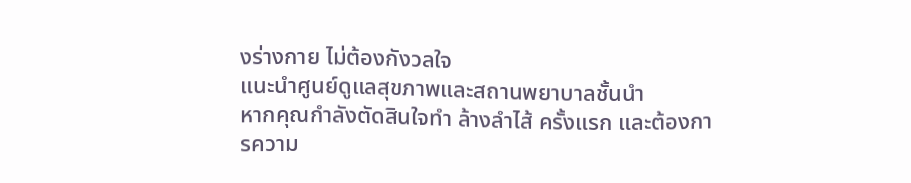งร่างกาย ไม่ต้องกังวลใจ
แนะนำศูนย์ดูแลสุขภาพและสถานพยาบาลชั้นนำ
หากคุณกำลังตัดสินใจทำ ล้างลำไส้ ครั้งแรก และต้องการความ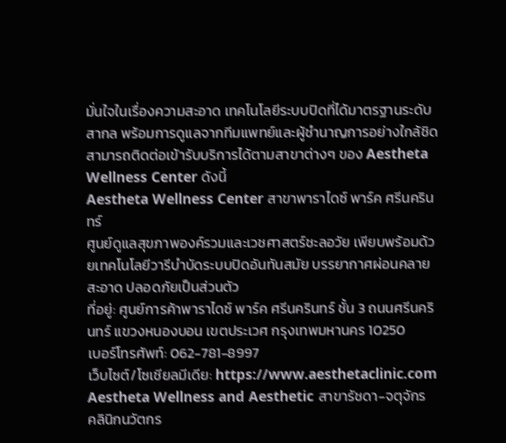มั่นใจในเรื่องความสะอาด เทคโนโลยีระบบปิดที่ได้มาตรฐานระดับสากล พร้อมการดูแลจากทีมแพทย์และผู้ชำนาญการอย่างใกล้ชิด สามารถติดต่อเข้ารับบริการได้ตามสาขาต่างๆ ของ Aestheta Wellness Center ดังนี้
Aestheta Wellness Center สาขาพาราไดซ์ พาร์ค ศรีนครินทร์
ศูนย์ดูแลสุขภาพองค์รวมและเวชศาสตร์ชะลอวัย เพียบพร้อมด้วยเทคโนโลยีวารีบำบัดระบบปิดอันทันสมัย บรรยากาศผ่อนคลาย สะอาด ปลอดภัยเป็นส่วนตัว
ที่อยู่: ศูนย์การค้าพาราไดซ์ พาร์ค ศรีนครินทร์ ชั้น 3 ถนนศรีนครินทร์ แขวงหนองบอน เขตประเวศ กรุงเทพมหานคร 10250
เบอร์โทรศัพท์: 062-781-8997
เว็บไซต์/โซเชียลมีเดีย: https://www.aesthetaclinic.com
Aestheta Wellness and Aesthetic สาขารัชดา-จตุจักร
คลินิกนวัตกร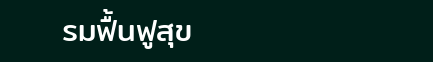รมฟื้นฟูสุข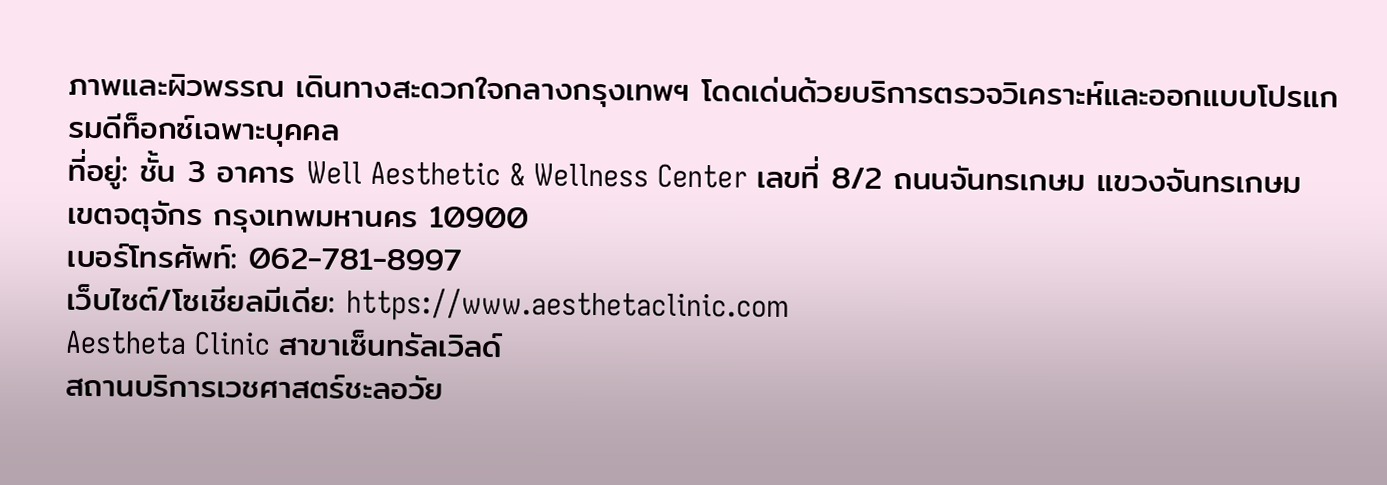ภาพและผิวพรรณ เดินทางสะดวกใจกลางกรุงเทพฯ โดดเด่นด้วยบริการตรวจวิเคราะห์และออกแบบโปรแกรมดีท็อกซ์เฉพาะบุคคล
ที่อยู่: ชั้น 3 อาคาร Well Aesthetic & Wellness Center เลขที่ 8/2 ถนนจันทรเกษม แขวงจันทรเกษม เขตจตุจักร กรุงเทพมหานคร 10900
เบอร์โทรศัพท์: 062-781-8997
เว็บไซต์/โซเชียลมีเดีย: https://www.aesthetaclinic.com
Aestheta Clinic สาขาเซ็นทรัลเวิลด์
สถานบริการเวชศาสตร์ชะลอวัย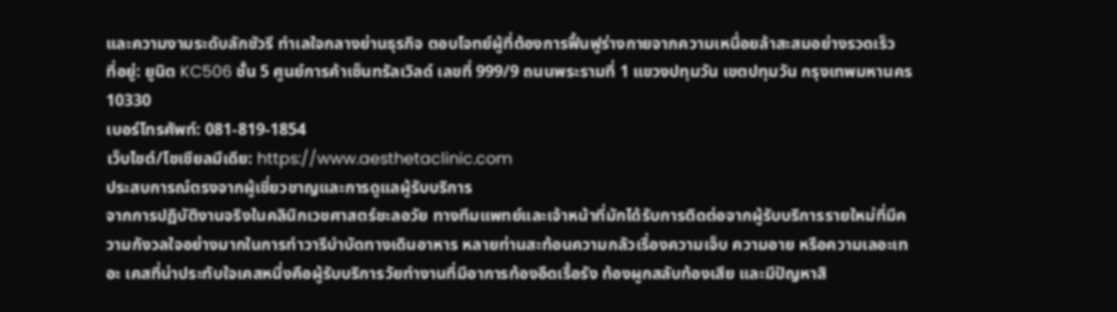และความงามระดับลักชัวรี ทำเลใจกลางย่านธุรกิจ ตอบโจทย์ผู้ที่ต้องการฟื้นฟูร่างกายจากความเหนื่อยล้าสะสมอย่างรวดเร็ว
ที่อยู่: ยูนิต KC506 ชั้น 5 ศูนย์การค้าเซ็นทรัลเวิลด์ เลขที่ 999/9 ถนนพระรามที่ 1 แขวงปทุมวัน เขตปทุมวัน กรุงเทพมหานคร 10330
เบอร์โทรศัพท์: 081-819-1854
เว็บไซต์/โซเชียลมีเดีย: https://www.aesthetaclinic.com
ประสบการณ์ตรงจากผู้เชี่ยวชาญและการดูแลผู้รับบริการ
จากการปฏิบัติงานจริงในคลินิกเวชศาสตร์ชะลอวัย ทางทีมแพทย์และเจ้าหน้าที่มักได้รับการติดต่อจากผู้รับบริการรายใหม่ที่มีความกังวลใจอย่างมากในการทำวารีบำบัดทางเดินอาหาร หลายท่านสะท้อนความกลัวเรื่องความเจ็บ ความอาย หรือความเลอะเทอะ เคสที่น่าประทับใจเคสหนึ่งคือผู้รับบริการวัยทำงานที่มีอาการท้องอืดเรื้อรัง ท้องผูกสลับท้องเสีย และมีปัญหาสิ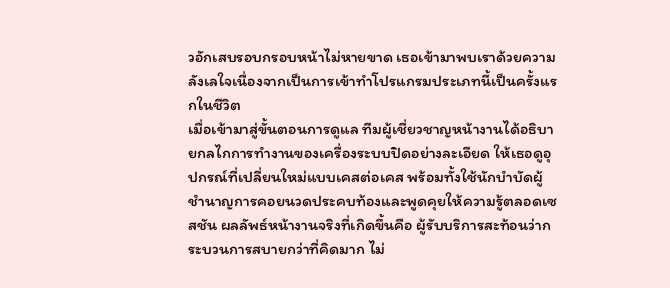วอักเสบรอบกรอบหน้าไม่หายขาด เธอเข้ามาพบเราด้วยความลังเลใจเนื่องจากเป็นการเข้าทำโปรแกรมประเภทนี้เป็นครั้งแรกในชีวิต
เมื่อเข้ามาสู่ขั้นตอนการดูแล ทีมผู้เชี่ยวชาญหน้างานได้อธิบายกลไกการทำงานของเครื่องระบบปิดอย่างละเอียด ให้เธอดูอุปกรณ์ที่เปลี่ยนใหม่แบบเคสต่อเคส พร้อมทั้งใช้นักบำบัดผู้ชำนาญการคอยนวดประคบท้องและพูดคุยให้ความรู้ตลอดเซสชัน ผลลัพธ์หน้างานจริงที่เกิดขึ้นคือ ผู้รับบริการสะท้อนว่ากระบวนการสบายกว่าที่คิดมาก ไม่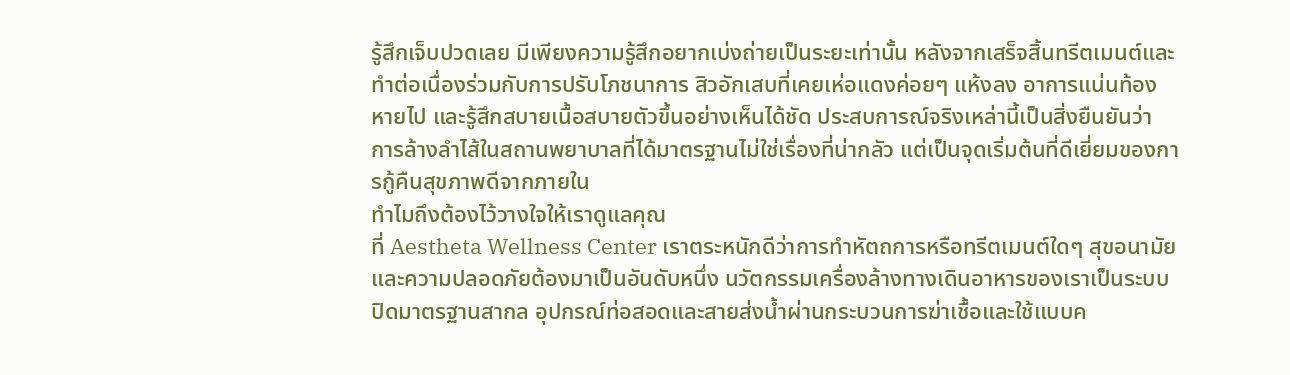รู้สึกเจ็บปวดเลย มีเพียงความรู้สึกอยากเบ่งถ่ายเป็นระยะเท่านั้น หลังจากเสร็จสิ้นทรีตเมนต์และทำต่อเนื่องร่วมกับการปรับโภชนาการ สิวอักเสบที่เคยเห่อแดงค่อยๆ แห้งลง อาการแน่นท้องหายไป และรู้สึกสบายเนื้อสบายตัวขึ้นอย่างเห็นได้ชัด ประสบการณ์จริงเหล่านี้เป็นสิ่งยืนยันว่า การล้างลำไส้ในสถานพยาบาลที่ได้มาตรฐานไม่ใช่เรื่องที่น่ากลัว แต่เป็นจุดเริ่มต้นที่ดีเยี่ยมของการกู้คืนสุขภาพดีจากภายใน
ทำไมถึงต้องไว้วางใจให้เราดูแลคุณ
ที่ Aestheta Wellness Center เราตระหนักดีว่าการทำหัตถการหรือทรีตเมนต์ใดๆ สุขอนามัยและความปลอดภัยต้องมาเป็นอันดับหนึ่ง นวัตกรรมเครื่องล้างทางเดินอาหารของเราเป็นระบบปิดมาตรฐานสากล อุปกรณ์ท่อสอดและสายส่งน้ำผ่านกระบวนการฆ่าเชื้อและใช้แบบค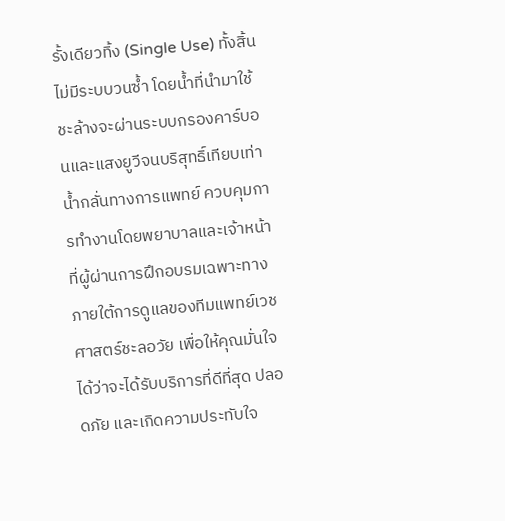รั้งเดียวทิ้ง (Single Use) ทั้งสิ้น ไม่มีระบบวนซ้ำ โดยน้ำที่นำมาใช้ชะล้างจะผ่านระบบกรองคาร์บอนและแสงยูวีจนบริสุทธิ์เทียบเท่าน้ำกลั่นทางการแพทย์ ควบคุมการทำงานโดยพยาบาลและเจ้าหน้าที่ผู้ผ่านการฝึกอบรมเฉพาะทาง ภายใต้การดูแลของทีมแพทย์เวชศาสตร์ชะลอวัย เพื่อให้คุณมั่นใจได้ว่าจะได้รับบริการที่ดีที่สุด ปลอดภัย และเกิดความประทับใจ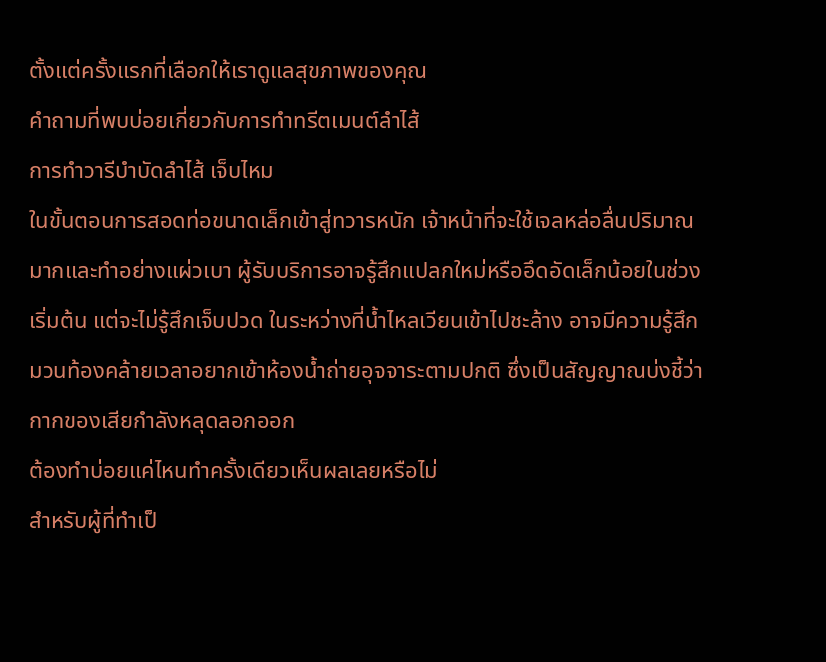ตั้งแต่ครั้งแรกที่เลือกให้เราดูแลสุขภาพของคุณ
คำถามที่พบบ่อยเกี่ยวกับการทำทรีตเมนต์ลำไส้
การทำวารีบำบัดลำไส้ เจ็บไหม
ในขั้นตอนการสอดท่อขนาดเล็กเข้าสู่ทวารหนัก เจ้าหน้าที่จะใช้เจลหล่อลื่นปริมาณมากและทำอย่างแผ่วเบา ผู้รับบริการอาจรู้สึกแปลกใหม่หรืออึดอัดเล็กน้อยในช่วงเริ่มต้น แต่จะไม่รู้สึกเจ็บปวด ในระหว่างที่น้ำไหลเวียนเข้าไปชะล้าง อาจมีความรู้สึกมวนท้องคล้ายเวลาอยากเข้าห้องน้ำถ่ายอุจจาระตามปกติ ซึ่งเป็นสัญญาณบ่งชี้ว่ากากของเสียกำลังหลุดลอกออก
ต้องทำบ่อยแค่ไหนทำครั้งเดียวเห็นผลเลยหรือไม่
สำหรับผู้ที่ทำเป็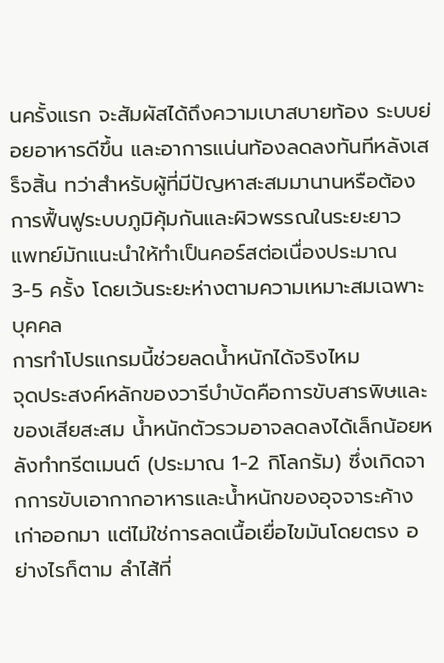นครั้งแรก จะสัมผัสได้ถึงความเบาสบายท้อง ระบบย่อยอาหารดีขึ้น และอาการแน่นท้องลดลงทันทีหลังเสร็จสิ้น ทว่าสำหรับผู้ที่มีปัญหาสะสมมานานหรือต้องการฟื้นฟูระบบภูมิคุ้มกันและผิวพรรณในระยะยาว แพทย์มักแนะนำให้ทำเป็นคอร์สต่อเนื่องประมาณ 3-5 ครั้ง โดยเว้นระยะห่างตามความเหมาะสมเฉพาะบุคคล
การทำโปรแกรมนี้ช่วยลดน้ำหนักได้จริงไหม
จุดประสงค์หลักของวารีบำบัดคือการขับสารพิษและของเสียสะสม น้ำหนักตัวรวมอาจลดลงได้เล็กน้อยหลังทำทรีตเมนต์ (ประมาณ 1-2 กิโลกรัม) ซึ่งเกิดจากการขับเอากากอาหารและน้ำหนักของอุจจาระค้างเก่าออกมา แต่ไม่ใช่การลดเนื้อเยื่อไขมันโดยตรง อย่างไรก็ตาม ลำไส้ที่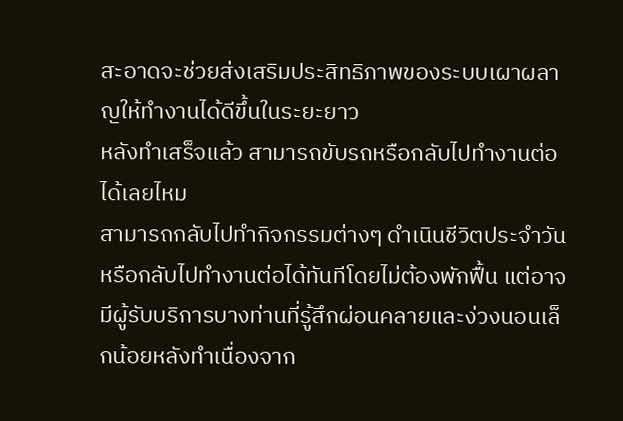สะอาดจะช่วยส่งเสริมประสิทธิภาพของระบบเผาผลาญให้ทำงานได้ดีขึ้นในระยะยาว
หลังทำเสร็จแล้ว สามารถขับรถหรือกลับไปทำงานต่อได้เลยไหม
สามารถกลับไปทำกิจกรรมต่างๆ ดำเนินชีวิตประจำวัน หรือกลับไปทำงานต่อได้ทันทีโดยไม่ต้องพักฟื้น แต่อาจมีผู้รับบริการบางท่านที่รู้สึกผ่อนคลายและง่วงนอนเล็กน้อยหลังทำเนื่องจาก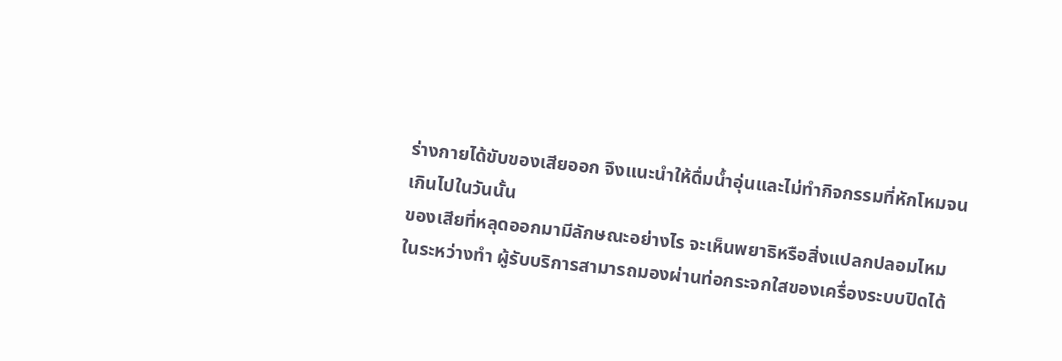ร่างกายได้ขับของเสียออก จึงแนะนำให้ดื่มน้ำอุ่นและไม่ทำกิจกรรมที่หักโหมจนเกินไปในวันนั้น
ของเสียที่หลุดออกมามีลักษณะอย่างไร จะเห็นพยาธิหรือสิ่งแปลกปลอมไหม
ในระหว่างทำ ผู้รับบริการสามารถมองผ่านท่อกระจกใสของเครื่องระบบปิดได้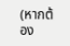(หากต้อง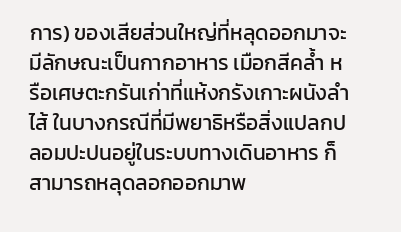การ) ของเสียส่วนใหญ่ที่หลุดออกมาจะมีลักษณะเป็นกากอาหาร เมือกสีคล้ำ หรือเศษตะกรันเก่าที่แห้งกรังเกาะผนังลำไส้ ในบางกรณีที่มีพยาธิหรือสิ่งแปลกปลอมปะปนอยู่ในระบบทางเดินอาหาร ก็สามารถหลุดลอกออกมาพ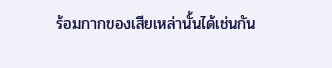ร้อมกากของเสียเหล่านั้นได้เช่นกัน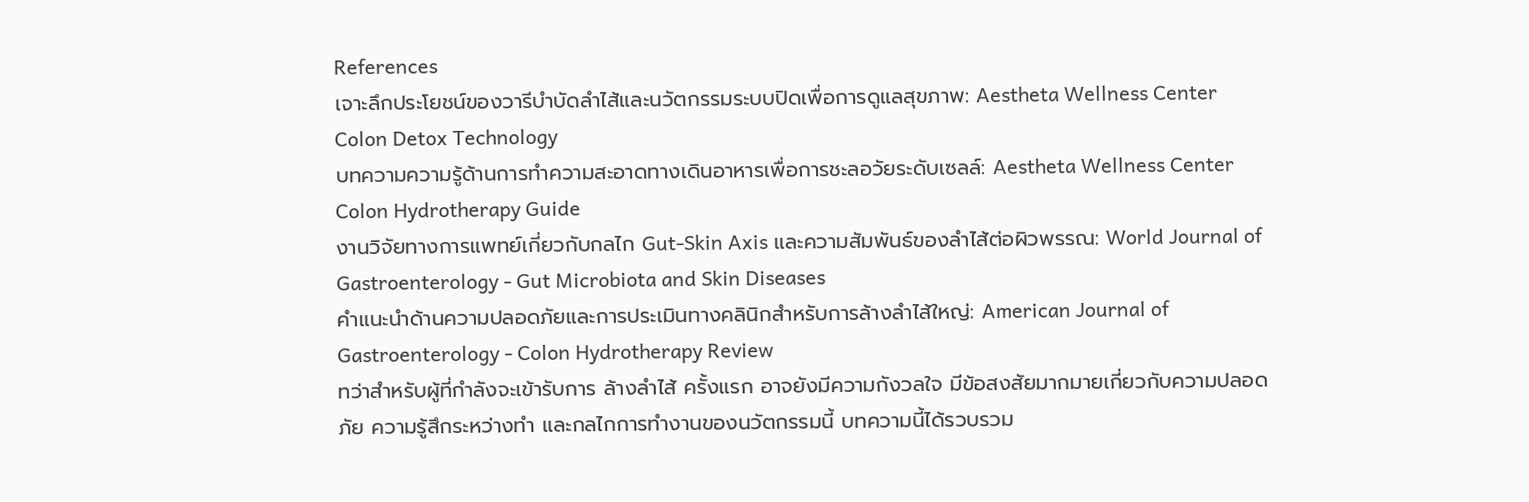References
เจาะลึกประโยชน์ของวารีบำบัดลำไส้และนวัตกรรมระบบปิดเพื่อการดูแลสุขภาพ: Aestheta Wellness Center Colon Detox Technology
บทความความรู้ด้านการทำความสะอาดทางเดินอาหารเพื่อการชะลอวัยระดับเซลล์: Aestheta Wellness Center Colon Hydrotherapy Guide
งานวิจัยทางการแพทย์เกี่ยวกับกลไก Gut-Skin Axis และความสัมพันธ์ของลำไส้ต่อผิวพรรณ: World Journal of Gastroenterology - Gut Microbiota and Skin Diseases
คำแนะนำด้านความปลอดภัยและการประเมินทางคลินิกสำหรับการล้างลำไส้ใหญ่: American Journal of Gastroenterology - Colon Hydrotherapy Review
ทว่าสำหรับผู้ที่กำลังจะเข้ารับการ ล้างลำไส้ ครั้งแรก อาจยังมีความกังวลใจ มีข้อสงสัยมากมายเกี่ยวกับความปลอดภัย ความรู้สึกระหว่างทำ และกลไกการทำงานของนวัตกรรมนี้ บทความนี้ได้รวบรวม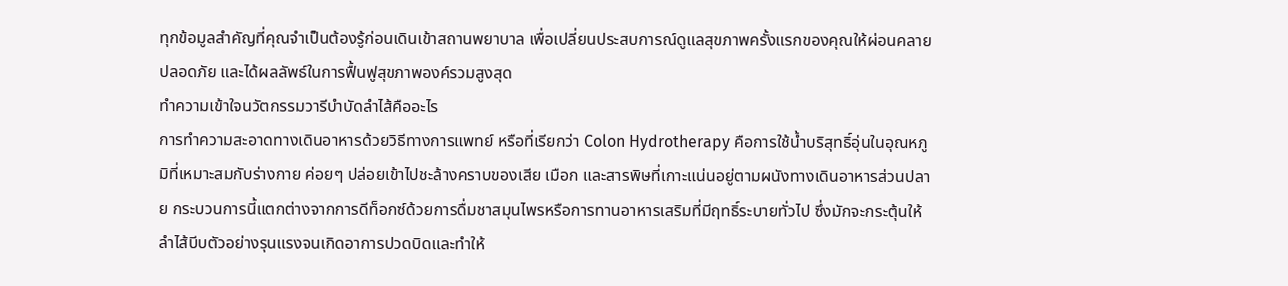ทุกข้อมูลสำคัญที่คุณจำเป็นต้องรู้ก่อนเดินเข้าสถานพยาบาล เพื่อเปลี่ยนประสบการณ์ดูแลสุขภาพครั้งแรกของคุณให้ผ่อนคลาย ปลอดภัย และได้ผลลัพธ์ในการฟื้นฟูสุขภาพองค์รวมสูงสุด
ทำความเข้าใจนวัตกรรมวารีบำบัดลำไส้คืออะไร
การทำความสะอาดทางเดินอาหารด้วยวิธีทางการแพทย์ หรือที่เรียกว่า Colon Hydrotherapy คือการใช้น้ำบริสุทธิ์อุ่นในอุณหภูมิที่เหมาะสมกับร่างกาย ค่อยๆ ปล่อยเข้าไปชะล้างคราบของเสีย เมือก และสารพิษที่เกาะแน่นอยู่ตามผนังทางเดินอาหารส่วนปลาย กระบวนการนี้แตกต่างจากการดีท็อกซ์ด้วยการดื่มชาสมุนไพรหรือการทานอาหารเสริมที่มีฤทธิ์ระบายทั่วไป ซึ่งมักจะกระตุ้นให้ลำไส้บีบตัวอย่างรุนแรงจนเกิดอาการปวดบิดและทำให้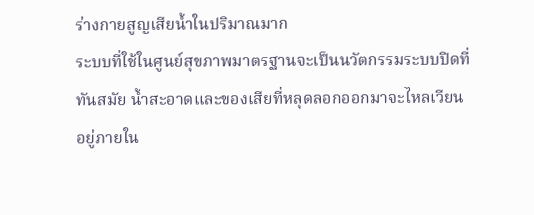ร่างกายสูญเสียน้ำในปริมาณมาก
ระบบที่ใช้ในศูนย์สุขภาพมาตรฐานจะเป็นนวัตกรรมระบบปิดที่ทันสมัย น้ำสะอาดและของเสียที่หลุดลอกออกมาจะไหลเวียนอยู่ภายใน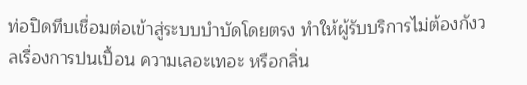ท่อปิดทึบเชื่อมต่อเข้าสู่ระบบบำบัดโดยตรง ทำให้ผู้รับบริการไม่ต้องกังวลเรื่องการปนเปื้อน ความเลอะเทอะ หรือกลิ่น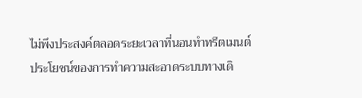ไม่พึงประสงค์ตลอดระยะเวลาที่นอนทำทรีตเมนต์
ประโยชน์ของการทำความสะอาดระบบทางเดิ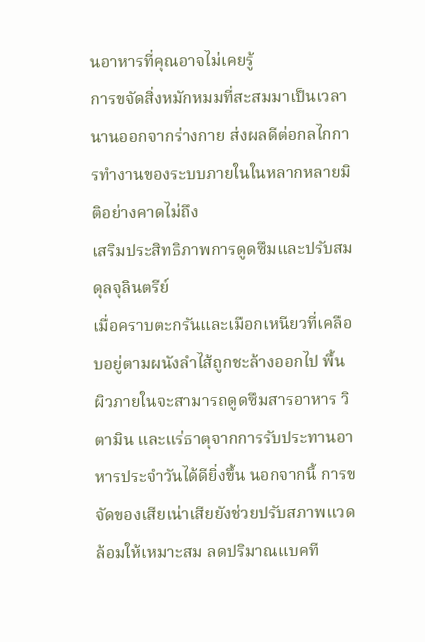นอาหารที่คุณอาจไม่เคยรู้
การขจัดสิ่งหมักหมมที่สะสมมาเป็นเวลานานออกจากร่างกาย ส่งผลดีต่อกลไกการทำงานของระบบภายในในหลากหลายมิติอย่างคาดไม่ถึง
เสริมประสิทธิภาพการดูดซึมและปรับสมดุลจุลินตรีย์
เมื่อคราบตะกรันและเมือกเหนียวที่เคลือบอยู่ตามผนังลำไส้ถูกชะล้างออกไป พื้นผิวภายในจะสามารถดูดซึมสารอาหาร วิตามิน และแร่ธาตุจากการรับประทานอาหารประจำวันได้ดียิ่งขึ้น นอกจากนี้ การขจัดของเสียเน่าเสียยังช่วยปรับสภาพแวดล้อมให้เหมาะสม ลดปริมาณแบคที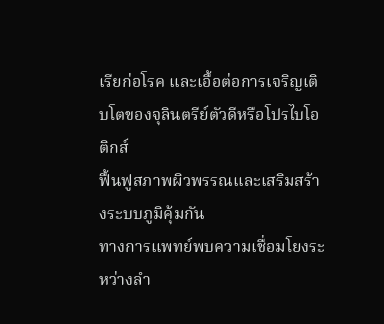เรียก่อโรค และเอื้อต่อการเจริญเติบโตของจุลินตรีย์ตัวดีหรือโปรไบโอติกส์
ฟื้นฟูสภาพผิวพรรณและเสริมสร้างระบบภูมิคุ้มกัน
ทางการแพทย์พบความเชื่อมโยงระหว่างลำ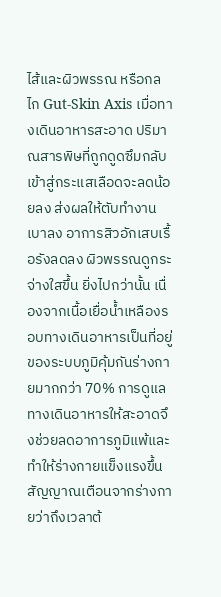ไส้และผิวพรรณ หรือกลไก Gut-Skin Axis เมื่อทางเดินอาหารสะอาด ปริมาณสารพิษที่ถูกดูดซึมกลับเข้าสู่กระแสเลือดจะลดน้อยลง ส่งผลให้ตับทำงานเบาลง อาการสิวอักเสบเรื้อรังลดลง ผิวพรรณดูกระจ่างใสขึ้น ยิ่งไปกว่านั้น เนื่องจากเนื้อเยื่อน้ำเหลืองรอบทางเดินอาหารเป็นที่อยู่ของระบบภูมิคุ้มกันร่างกายมากกว่า 70% การดูแลทางเดินอาหารให้สะอาดจึงช่วยลดอาการภูมิแพ้และทำให้ร่างกายแข็งแรงขึ้น
สัญญาณเตือนจากร่างกายว่าถึงเวลาต้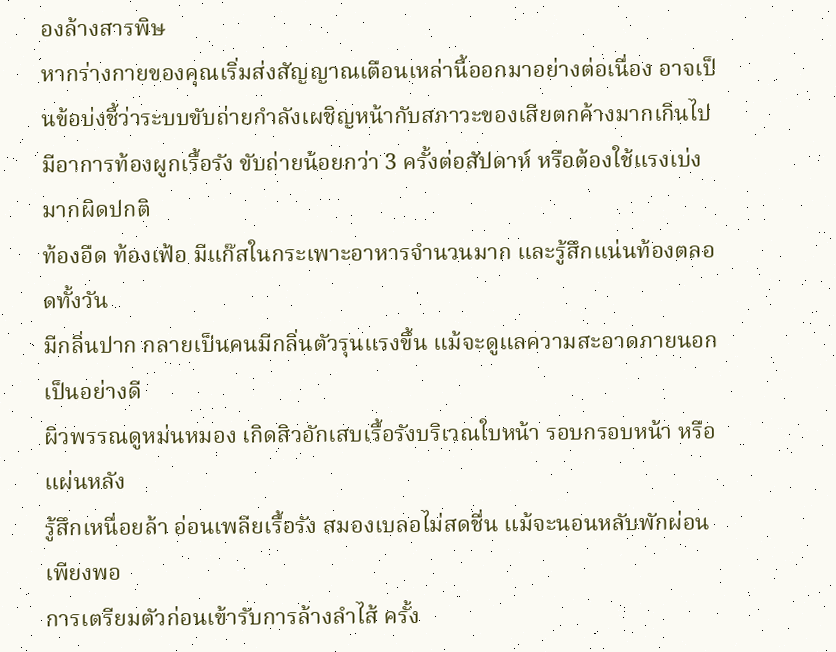องล้างสารพิษ
หากร่างกายของคุณเริ่มส่งสัญญาณเตือนเหล่านี้ออกมาอย่างต่อเนื่อง อาจเป็นข้อบ่งชี้ว่าระบบขับถ่ายกำลังเผชิญหน้ากับสภาวะของเสียตกค้างมากเกินไป
มีอาการท้องผูกเรื้อรัง ขับถ่ายน้อยกว่า 3 ครั้งต่อสัปดาห์ หรือต้องใช้แรงเบ่งมากผิดปกติ
ท้องอืด ท้องเฟ้อ มีแก๊สในกระเพาะอาหารจำนวนมาก และรู้สึกแน่นท้องตลอดทั้งวัน
มีกลิ่นปาก กลายเป็นคนมีกลิ่นตัวรุนแรงขึ้น แม้จะดูแลความสะอาดภายนอกเป็นอย่างดี
ผิวพรรณดูหม่นหมอง เกิดสิวอักเสบเรื้อรังบริเวณใบหน้า รอบกรอบหน้า หรือแผ่นหลัง
รู้สึกเหนื่อยล้า อ่อนเพลียเรื้อรัง สมองเบลอไม่สดชื่น แม้จะนอนหลับพักผ่อนเพียงพอ
การเตรียมตัวก่อนเข้ารับการล้างลำไส้ ครั้ง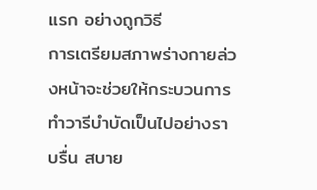แรก อย่างถูกวิธี
การเตรียมสภาพร่างกายล่วงหน้าจะช่วยให้กระบวนการทำวารีบำบัดเป็นไปอย่างราบรื่น สบาย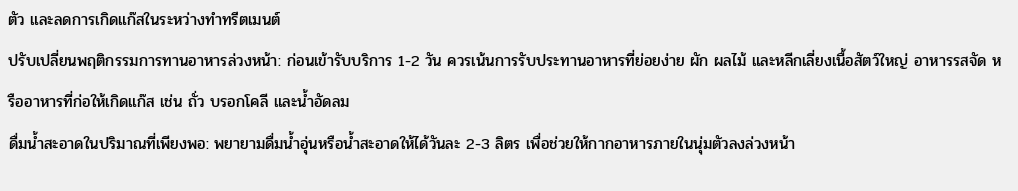ตัว และลดการเกิดแก๊สในระหว่างทำทรีตเมนต์
ปรับเปลี่ยนพฤติกรรมการทานอาหารล่วงหน้า: ก่อนเข้ารับบริการ 1-2 วัน ควรเน้นการรับประทานอาหารที่ย่อยง่าย ผัก ผลไม้ และหลีกเลี่ยงเนื้อสัตว์ใหญ่ อาหารรสจัด หรืออาหารที่ก่อให้เกิดแก๊ส เช่น ถั่ว บรอกโคลี และน้ำอัดลม
ดื่มน้ำสะอาดในปริมาณที่เพียงพอ: พยายามดื่มน้ำอุ่นหรือน้ำสะอาดให้ได้วันละ 2-3 ลิตร เพื่อช่วยให้กากอาหารภายในนุ่มตัวลงล่วงหน้า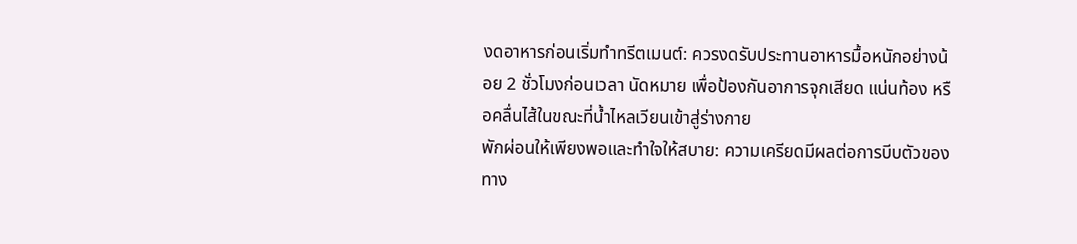งดอาหารก่อนเริ่มทำทรีตเมนต์: ควรงดรับประทานอาหารมื้อหนักอย่างน้อย 2 ชั่วโมงก่อนเวลา นัดหมาย เพื่อป้องกันอาการจุกเสียด แน่นท้อง หรือคลื่นไส้ในขณะที่น้ำไหลเวียนเข้าสู่ร่างกาย
พักผ่อนให้เพียงพอและทำใจให้สบาย: ความเครียดมีผลต่อการบีบตัวของทาง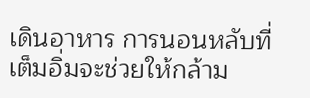เดินอาหาร การนอนหลับที่เต็มอิ่มจะช่วยให้กล้าม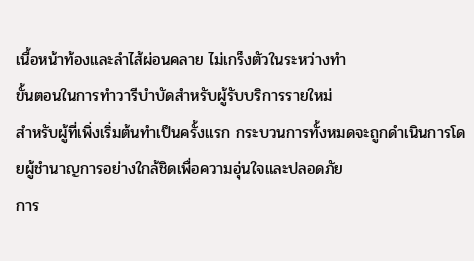เนื้อหน้าท้องและลำไส้ผ่อนคลาย ไม่เกร็งตัวในระหว่างทำ
ขั้นตอนในการทำวารีบำบัดสำหรับผู้รับบริการรายใหม่
สำหรับผู้ที่เพิ่งเริ่มต้นทำเป็นครั้งแรก กระบวนการทั้งหมดจะถูกดำเนินการโดยผู้ชำนาญการอย่างใกล้ชิดเพื่อความอุ่นใจและปลอดภัย
การ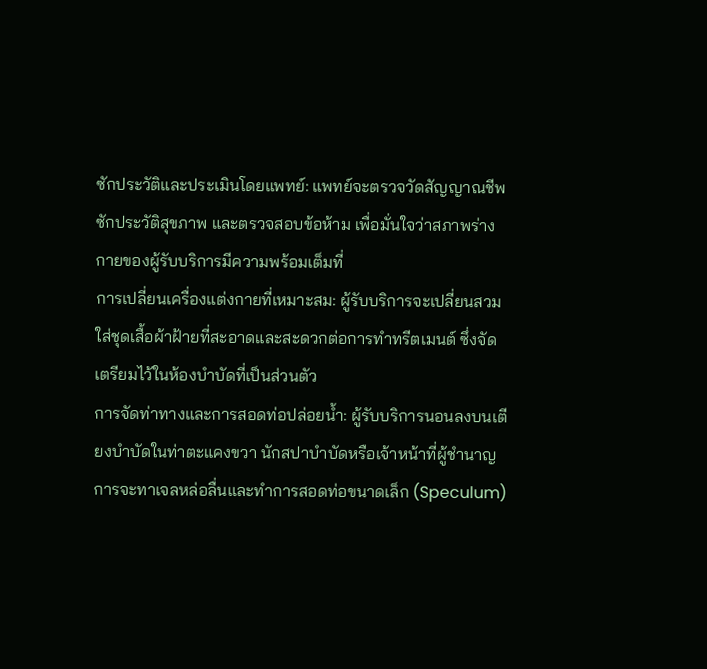ซักประวัติและประเมินโดยแพทย์: แพทย์จะตรวจวัดสัญญาณชีพ ซักประวัติสุขภาพ และตรวจสอบข้อห้าม เพื่อมั่นใจว่าสภาพร่างกายของผู้รับบริการมีความพร้อมเต็มที่
การเปลี่ยนเครื่องแต่งกายที่เหมาะสม: ผู้รับบริการจะเปลี่ยนสวมใส่ชุดเสื้อผ้าฝ้ายที่สะอาดและสะดวกต่อการทำทรีตเมนต์ ซึ่งจัดเตรียมไว้ในห้องบำบัดที่เป็นส่วนตัว
การจัดท่าทางและการสอดท่อปล่อยน้ำ: ผู้รับบริการนอนลงบนเตียงบำบัดในท่าตะแคงขวา นักสปาบำบัดหรือเจ้าหน้าที่ผู้ชำนาญการจะทาเจลหล่อลื่นและทำการสอดท่อขนาดเล็ก (Speculum)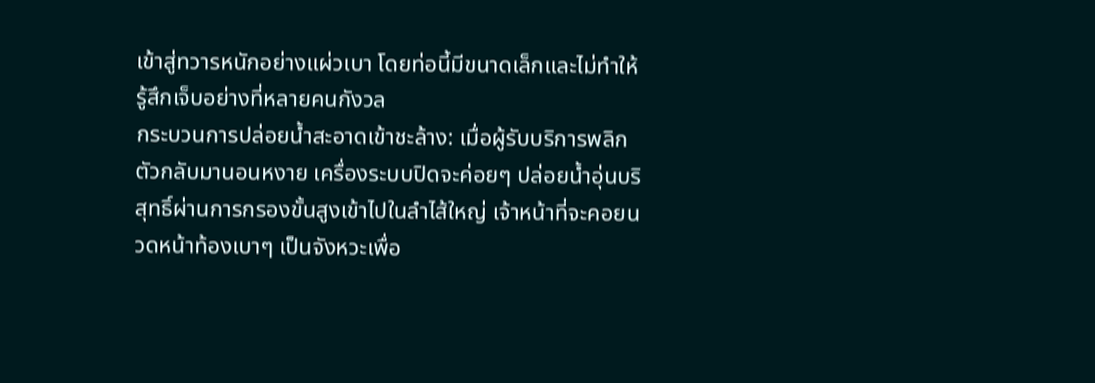เข้าสู่ทวารหนักอย่างแผ่วเบา โดยท่อนี้มีขนาดเล็กและไม่ทำให้รู้สึกเจ็บอย่างที่หลายคนกังวล
กระบวนการปล่อยน้ำสะอาดเข้าชะล้าง: เมื่อผู้รับบริการพลิกตัวกลับมานอนหงาย เครื่องระบบปิดจะค่อยๆ ปล่อยน้ำอุ่นบริสุทธิ์ผ่านการกรองขั้นสูงเข้าไปในลำไส้ใหญ่ เจ้าหน้าที่จะคอยนวดหน้าท้องเบาๆ เป็นจังหวะเพื่อ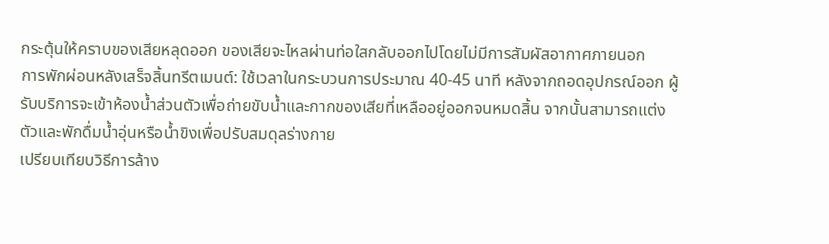กระตุ้นให้คราบของเสียหลุดออก ของเสียจะไหลผ่านท่อใสกลับออกไปโดยไม่มีการสัมผัสอากาศภายนอก
การพักผ่อนหลังเสร็จสิ้นทรีตเมนต์: ใช้เวลาในกระบวนการประมาณ 40-45 นาที หลังจากถอดอุปกรณ์ออก ผู้รับบริการจะเข้าห้องน้ำส่วนตัวเพื่อถ่ายขับน้ำและกากของเสียที่เหลืออยู่ออกจนหมดสิ้น จากนั้นสามารถแต่งตัวและพักดื่มน้ำอุ่นหรือน้ำขิงเพื่อปรับสมดุลร่างกาย
เปรียบเทียบวิธีการล้าง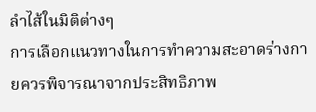ลำไส้ในมิติต่างๆ
การเลือกแนวทางในการทำความสะอาดร่างกายควรพิจารณาจากประสิทธิภาพ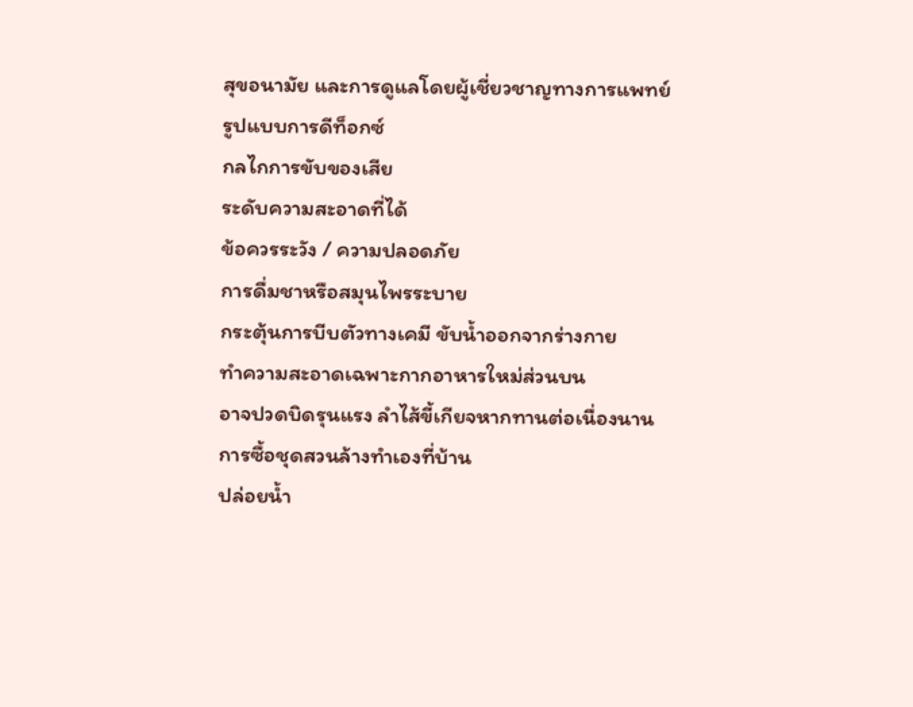สุขอนามัย และการดูแลโดยผู้เชี่ยวชาญทางการแพทย์
รูปแบบการดีท็อกซ์
กลไกการขับของเสีย
ระดับความสะอาดที่ได้
ข้อควรระวัง / ความปลอดภัย
การดื่มชาหรือสมุนไพรระบาย
กระตุ้นการบีบตัวทางเคมี ขับน้ำออกจากร่างกาย
ทำความสะอาดเฉพาะกากอาหารใหม่ส่วนบน
อาจปวดบิดรุนแรง ลำไส้ขี้เกียจหากทานต่อเนื่องนาน
การซื้อชุดสวนล้างทำเองที่บ้าน
ปล่อยน้ำ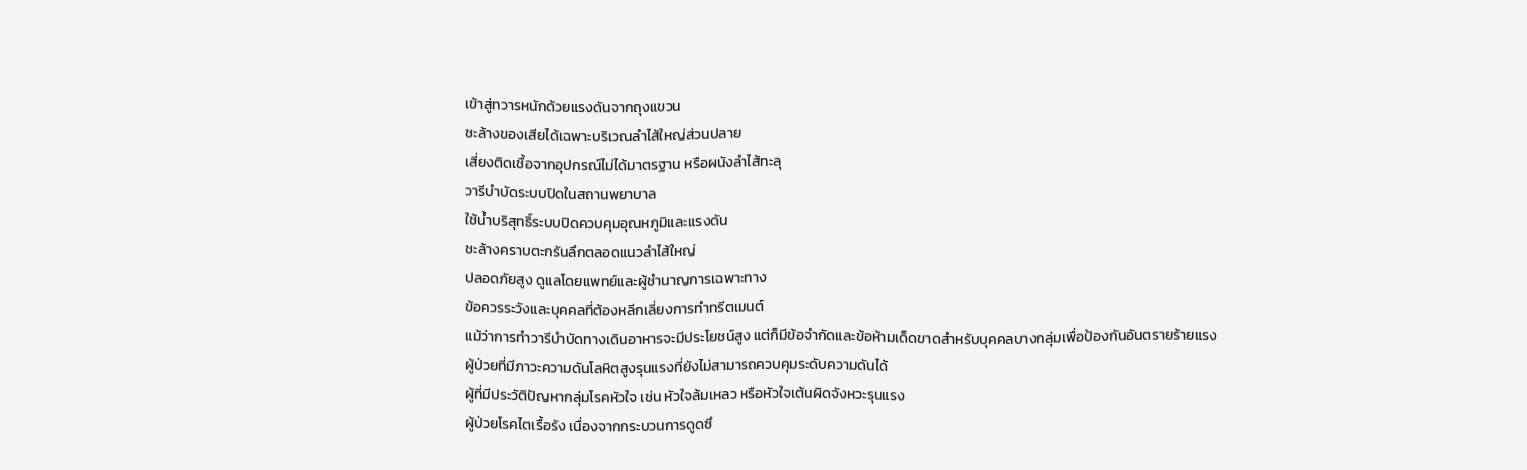เข้าสู่ทวารหนักด้วยแรงดันจากถุงแขวน
ชะล้างของเสียได้เฉพาะบริเวณลำไส้ใหญ่ส่วนปลาย
เสี่ยงติดเชื้อจากอุปกรณ์ไม่ได้มาตรฐาน หรือผนังลำไส้ทะลุ
วารีบำบัดระบบปิดในสถานพยาบาล
ใช้น้ำบริสุทธิ์ระบบปิดควบคุมอุณหภูมิและแรงดัน
ชะล้างคราบตะกรันลึกตลอดแนวลำไส้ใหญ่
ปลอดภัยสูง ดูแลโดยแพทย์และผู้ชำนาญการเฉพาะทาง
ข้อควรระวังและบุคคลที่ต้องหลีกเลี่ยงการทำทรีตเมนต์
แม้ว่าการทำวารีบำบัดทางเดินอาหารจะมีประโยชน์สูง แต่ก็มีข้อจำกัดและข้อห้ามเด็ดขาดสำหรับบุคคลบางกลุ่มเพื่อป้องกันอันตรายร้ายแรง
ผู้ป่วยที่มีภาวะความดันโลหิตสูงรุนแรงที่ยังไม่สามารถควบคุมระดับความดันได้
ผู้ที่มีประวัติปัญหากลุ่มโรคหัวใจ เช่น หัวใจล้มเหลว หรือหัวใจเต้นผิดจังหวะรุนแรง
ผู้ป่วยโรคไตเรื้อรัง เนื่องจากกระบวนการดูดซึ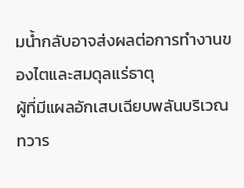มน้ำกลับอาจส่งผลต่อการทำงานของไตและสมดุลแร่ธาตุ
ผู้ที่มีแผลอักเสบเฉียบพลันบริเวณทวาร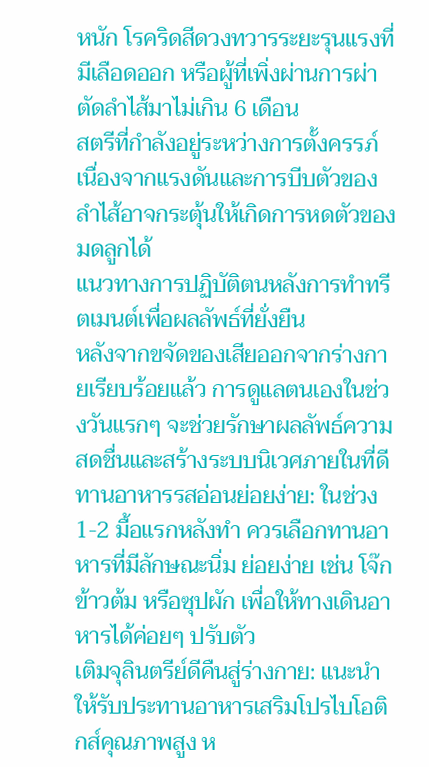หนัก โรคริดสีดวงทวารระยะรุนแรงที่มีเลือดออก หรือผู้ที่เพิ่งผ่านการผ่าตัดลำไส้มาไม่เกิน 6 เดือน
สตรีที่กำลังอยู่ระหว่างการตั้งครรภ์ เนื่องจากแรงดันและการบีบตัวของลำไส้อาจกระตุ้นให้เกิดการหดตัวของมดลูกได้
แนวทางการปฏิบัติตนหลังการทำทรีตเมนต์เพื่อผลลัพธ์ที่ยั่งยืน
หลังจากขจัดของเสียออกจากร่างกายเรียบร้อยแล้ว การดูแลตนเองในช่วงวันแรกๆ จะช่วยรักษาผลลัพธ์ความสดชื่นและสร้างระบบนิเวศภายในที่ดี
ทานอาหารรสอ่อนย่อยง่าย: ในช่วง 1-2 มื้อแรกหลังทำ ควรเลือกทานอาหารที่มีลักษณะนิ่ม ย่อยง่าย เช่น โจ๊ก ข้าวต้ม หรือซุปผัก เพื่อให้ทางเดินอาหารได้ค่อยๆ ปรับตัว
เติมจุลินตรีย์ดีคืนสู่ร่างกาย: แนะนำให้รับประทานอาหารเสริมโปรไบโอติกส์คุณภาพสูง ห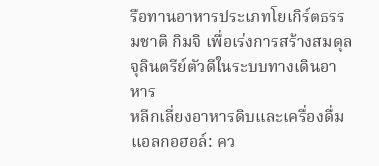รือทานอาหารประเภทโยเกิร์ตธรรมชาติ กิมจิ เพื่อเร่งการสร้างสมดุลจุลินตรีย์ตัวดีในระบบทางเดินอาหาร
หลีกเลี่ยงอาหารดิบและเครื่องดื่มแอลกอฮอล์: คว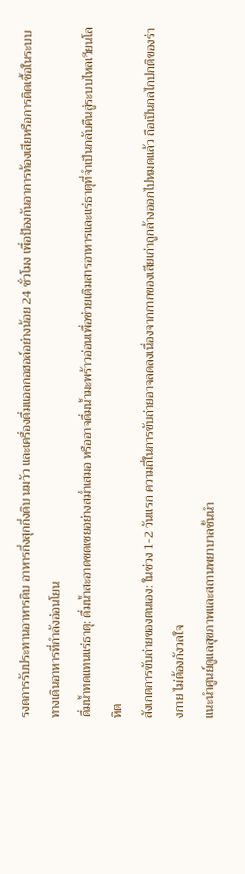รงดการรับประทานอาหารดิบ อาหารกึ่งสุกกึ่งดิบ นมวัว และเครื่องดื่มแอลกอฮอล์อย่างน้อย 24 ชั่วโมง เพื่อป้องกันอาการท้องเสียหรือการติดเชื้อในระบบทางเดินอาหารที่กำลังอ่อนโยน
ดื่มน้ำทดแทนแร่ธาตุ: ดื่มน้ำสะอาดชดเชยอย่างสม่ำเสมอ หรืออาจดื่มน้ำมะพร้าวอ่อนเพื่อช่วยเติมสารอาหารและแร่ธาตุที่จำเป็นกลับคืนสู่ระบบไหลเวียนโลหิต
สังเกตการขับถ่ายของตนเอง: ในช่วง 1-2 วันแรก ความถี่ในการขับถ่ายอาจลดลงเนื่องจากกากของเสียเก่าถูกล้างออกไปหมดแล้ว ถือเป็นกลไกปกติของร่างกาย ไม่ต้องกังวลใจ
แนะนำศูนย์ดูแลสุขภาพและสถานพยาบาลชั้นนำ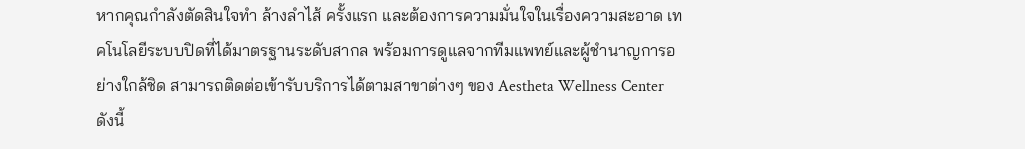หากคุณกำลังตัดสินใจทำ ล้างลำไส้ ครั้งแรก และต้องการความมั่นใจในเรื่องความสะอาด เทคโนโลยีระบบปิดที่ได้มาตรฐานระดับสากล พร้อมการดูแลจากทีมแพทย์และผู้ชำนาญการอย่างใกล้ชิด สามารถติดต่อเข้ารับบริการได้ตามสาขาต่างๆ ของ Aestheta Wellness Center ดังนี้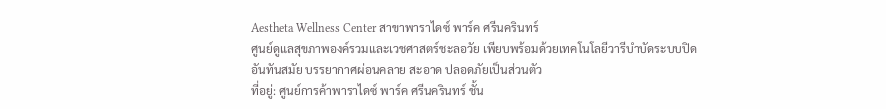Aestheta Wellness Center สาขาพาราไดซ์ พาร์ค ศรีนครินทร์
ศูนย์ดูแลสุขภาพองค์รวมและเวชศาสตร์ชะลอวัย เพียบพร้อมด้วยเทคโนโลยีวารีบำบัดระบบปิดอันทันสมัย บรรยากาศผ่อนคลาย สะอาด ปลอดภัยเป็นส่วนตัว
ที่อยู่: ศูนย์การค้าพาราไดซ์ พาร์ค ศรีนครินทร์ ชั้น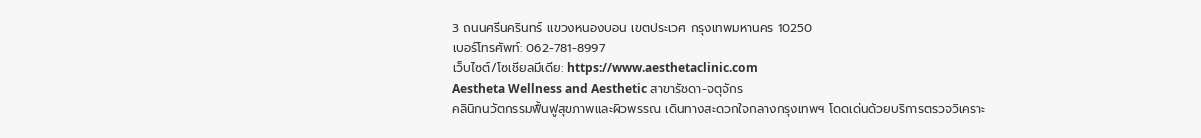3 ถนนศรีนครินทร์ แขวงหนองบอน เขตประเวศ กรุงเทพมหานคร 10250
เบอร์โทรศัพท์: 062-781-8997
เว็บไซต์/โซเชียลมีเดีย: https://www.aesthetaclinic.com
Aestheta Wellness and Aesthetic สาขารัชดา-จตุจักร
คลินิกนวัตกรรมฟื้นฟูสุขภาพและผิวพรรณ เดินทางสะดวกใจกลางกรุงเทพฯ โดดเด่นด้วยบริการตรวจวิเคราะ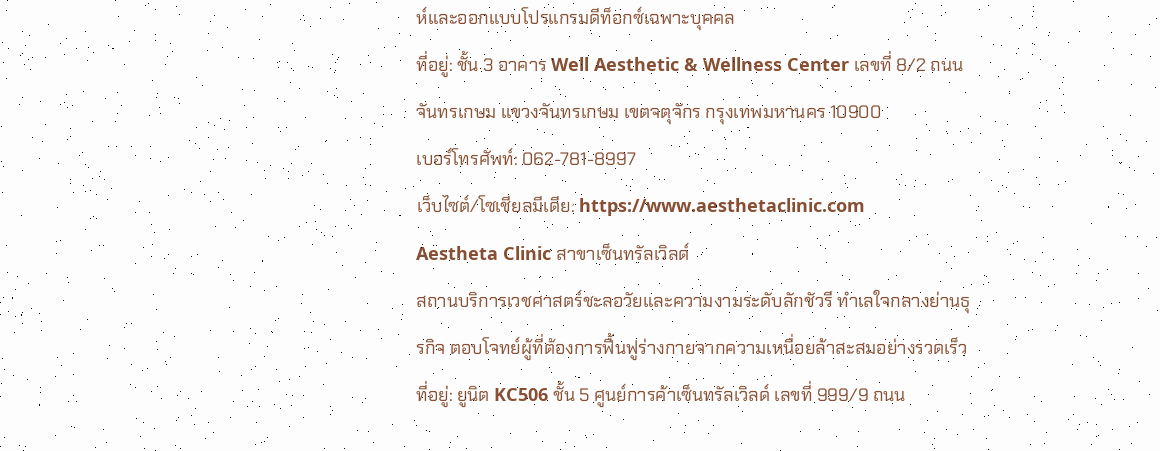ห์และออกแบบโปรแกรมดีท็อกซ์เฉพาะบุคคล
ที่อยู่: ชั้น 3 อาคาร Well Aesthetic & Wellness Center เลขที่ 8/2 ถนนจันทรเกษม แขวงจันทรเกษม เขตจตุจักร กรุงเทพมหานคร 10900
เบอร์โทรศัพท์: 062-781-8997
เว็บไซต์/โซเชียลมีเดีย: https://www.aesthetaclinic.com
Aestheta Clinic สาขาเซ็นทรัลเวิลด์
สถานบริการเวชศาสตร์ชะลอวัยและความงามระดับลักชัวรี ทำเลใจกลางย่านธุรกิจ ตอบโจทย์ผู้ที่ต้องการฟื้นฟูร่างกายจากความเหนื่อยล้าสะสมอย่างรวดเร็ว
ที่อยู่: ยูนิต KC506 ชั้น 5 ศูนย์การค้าเซ็นทรัลเวิลด์ เลขที่ 999/9 ถนน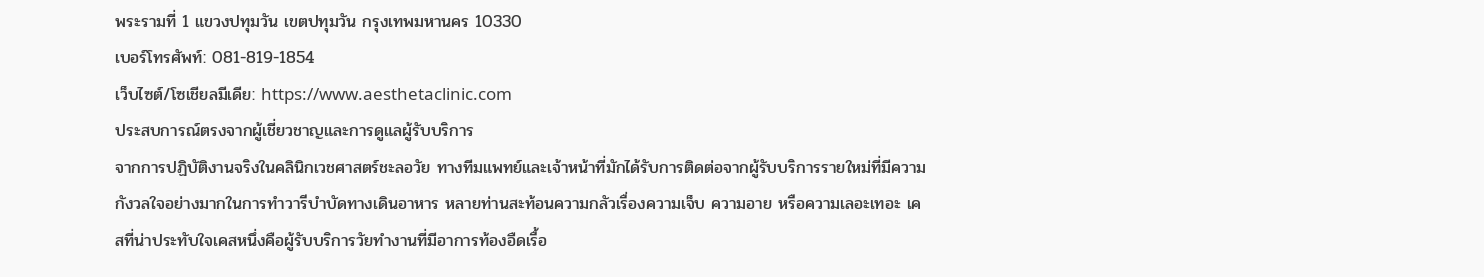พระรามที่ 1 แขวงปทุมวัน เขตปทุมวัน กรุงเทพมหานคร 10330
เบอร์โทรศัพท์: 081-819-1854
เว็บไซต์/โซเชียลมีเดีย: https://www.aesthetaclinic.com
ประสบการณ์ตรงจากผู้เชี่ยวชาญและการดูแลผู้รับบริการ
จากการปฏิบัติงานจริงในคลินิกเวชศาสตร์ชะลอวัย ทางทีมแพทย์และเจ้าหน้าที่มักได้รับการติดต่อจากผู้รับบริการรายใหม่ที่มีความกังวลใจอย่างมากในการทำวารีบำบัดทางเดินอาหาร หลายท่านสะท้อนความกลัวเรื่องความเจ็บ ความอาย หรือความเลอะเทอะ เคสที่น่าประทับใจเคสหนึ่งคือผู้รับบริการวัยทำงานที่มีอาการท้องอืดเรื้อ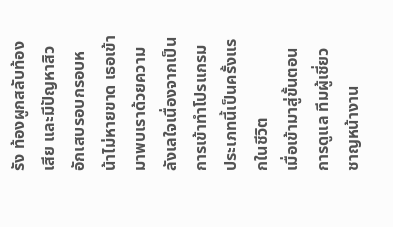รัง ท้องผูกสลับท้องเสีย และมีปัญหาสิวอักเสบรอบกรอบหน้าไม่หายขาด เธอเข้ามาพบเราด้วยความลังเลใจเนื่องจากเป็นการเข้าทำโปรแกรมประเภทนี้เป็นครั้งแรกในชีวิต
เมื่อเข้ามาสู่ขั้นตอนการดูแล ทีมผู้เชี่ยวชาญหน้างาน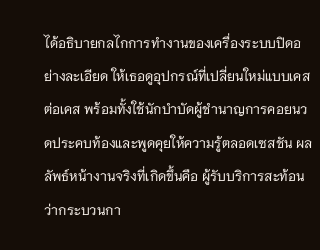ได้อธิบายกลไกการทำงานของเครื่องระบบปิดอย่างละเอียด ให้เธอดูอุปกรณ์ที่เปลี่ยนใหม่แบบเคสต่อเคส พร้อมทั้งใช้นักบำบัดผู้ชำนาญการคอยนวดประคบท้องและพูดคุยให้ความรู้ตลอดเซสชัน ผลลัพธ์หน้างานจริงที่เกิดขึ้นคือ ผู้รับบริการสะท้อนว่ากระบวนกา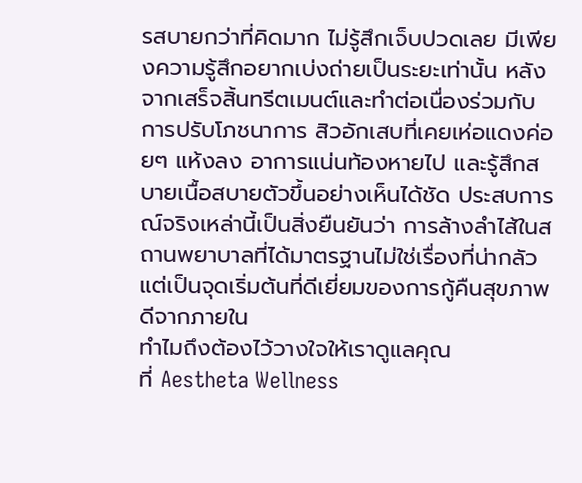รสบายกว่าที่คิดมาก ไม่รู้สึกเจ็บปวดเลย มีเพียงความรู้สึกอยากเบ่งถ่ายเป็นระยะเท่านั้น หลังจากเสร็จสิ้นทรีตเมนต์และทำต่อเนื่องร่วมกับการปรับโภชนาการ สิวอักเสบที่เคยเห่อแดงค่อยๆ แห้งลง อาการแน่นท้องหายไป และรู้สึกสบายเนื้อสบายตัวขึ้นอย่างเห็นได้ชัด ประสบการณ์จริงเหล่านี้เป็นสิ่งยืนยันว่า การล้างลำไส้ในสถานพยาบาลที่ได้มาตรฐานไม่ใช่เรื่องที่น่ากลัว แต่เป็นจุดเริ่มต้นที่ดีเยี่ยมของการกู้คืนสุขภาพดีจากภายใน
ทำไมถึงต้องไว้วางใจให้เราดูแลคุณ
ที่ Aestheta Wellness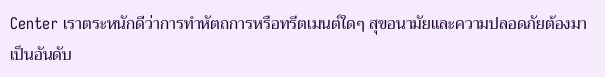Center เราตระหนักดีว่าการทำหัตถการหรือทรีตเมนต์ใดๆ สุขอนามัยและความปลอดภัยต้องมาเป็นอันดับ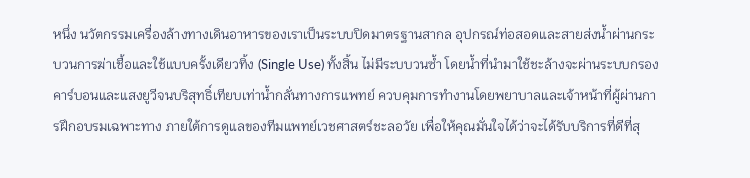หนึ่ง นวัตกรรมเครื่องล้างทางเดินอาหารของเราเป็นระบบปิดมาตรฐานสากล อุปกรณ์ท่อสอดและสายส่งน้ำผ่านกระบวนการฆ่าเชื้อและใช้แบบครั้งเดียวทิ้ง (Single Use) ทั้งสิ้น ไม่มีระบบวนซ้ำ โดยน้ำที่นำมาใช้ชะล้างจะผ่านระบบกรองคาร์บอนและแสงยูวีจนบริสุทธิ์เทียบเท่าน้ำกลั่นทางการแพทย์ ควบคุมการทำงานโดยพยาบาลและเจ้าหน้าที่ผู้ผ่านการฝึกอบรมเฉพาะทาง ภายใต้การดูแลของทีมแพทย์เวชศาสตร์ชะลอวัย เพื่อให้คุณมั่นใจได้ว่าจะได้รับบริการที่ดีที่สุ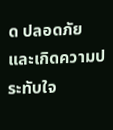ด ปลอดภัย และเกิดความประทับใจ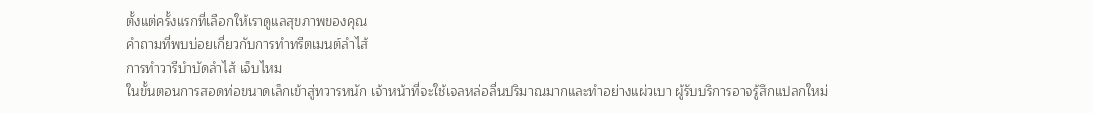ตั้งแต่ครั้งแรกที่เลือกให้เราดูแลสุขภาพของคุณ
คำถามที่พบบ่อยเกี่ยวกับการทำทรีตเมนต์ลำไส้
การทำวารีบำบัดลำไส้ เจ็บไหม
ในขั้นตอนการสอดท่อขนาดเล็กเข้าสู่ทวารหนัก เจ้าหน้าที่จะใช้เจลหล่อลื่นปริมาณมากและทำอย่างแผ่วเบา ผู้รับบริการอาจรู้สึกแปลกใหม่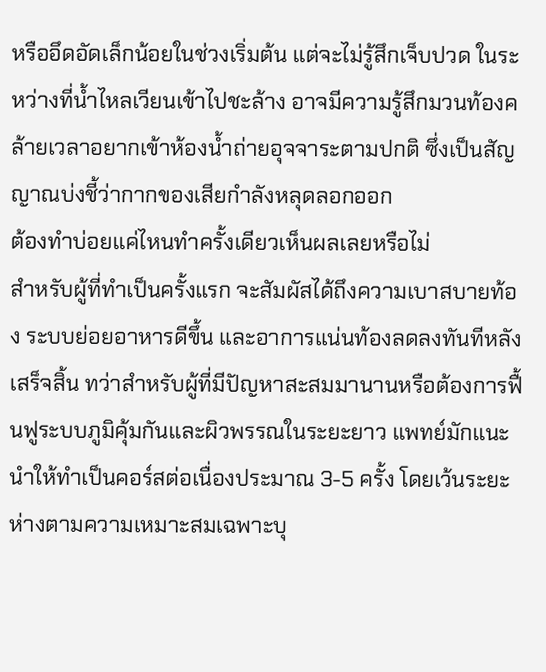หรืออึดอัดเล็กน้อยในช่วงเริ่มต้น แต่จะไม่รู้สึกเจ็บปวด ในระหว่างที่น้ำไหลเวียนเข้าไปชะล้าง อาจมีความรู้สึกมวนท้องคล้ายเวลาอยากเข้าห้องน้ำถ่ายอุจจาระตามปกติ ซึ่งเป็นสัญญาณบ่งชี้ว่ากากของเสียกำลังหลุดลอกออก
ต้องทำบ่อยแค่ไหนทำครั้งเดียวเห็นผลเลยหรือไม่
สำหรับผู้ที่ทำเป็นครั้งแรก จะสัมผัสได้ถึงความเบาสบายท้อง ระบบย่อยอาหารดีขึ้น และอาการแน่นท้องลดลงทันทีหลังเสร็จสิ้น ทว่าสำหรับผู้ที่มีปัญหาสะสมมานานหรือต้องการฟื้นฟูระบบภูมิคุ้มกันและผิวพรรณในระยะยาว แพทย์มักแนะนำให้ทำเป็นคอร์สต่อเนื่องประมาณ 3-5 ครั้ง โดยเว้นระยะห่างตามความเหมาะสมเฉพาะบุ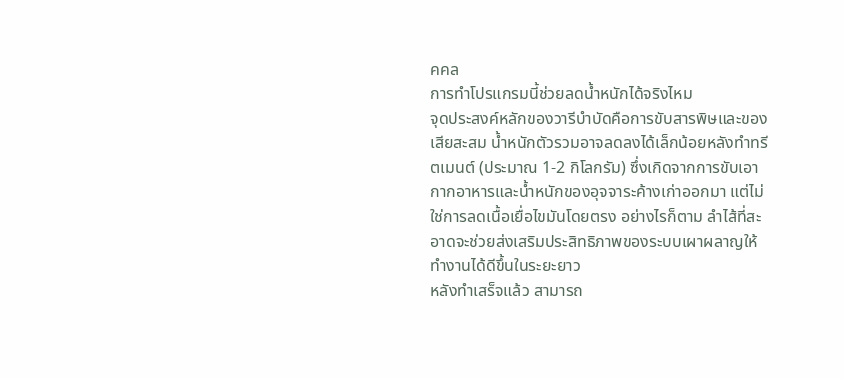คคล
การทำโปรแกรมนี้ช่วยลดน้ำหนักได้จริงไหม
จุดประสงค์หลักของวารีบำบัดคือการขับสารพิษและของเสียสะสม น้ำหนักตัวรวมอาจลดลงได้เล็กน้อยหลังทำทรีตเมนต์ (ประมาณ 1-2 กิโลกรัม) ซึ่งเกิดจากการขับเอากากอาหารและน้ำหนักของอุจจาระค้างเก่าออกมา แต่ไม่ใช่การลดเนื้อเยื่อไขมันโดยตรง อย่างไรก็ตาม ลำไส้ที่สะอาดจะช่วยส่งเสริมประสิทธิภาพของระบบเผาผลาญให้ทำงานได้ดีขึ้นในระยะยาว
หลังทำเสร็จแล้ว สามารถ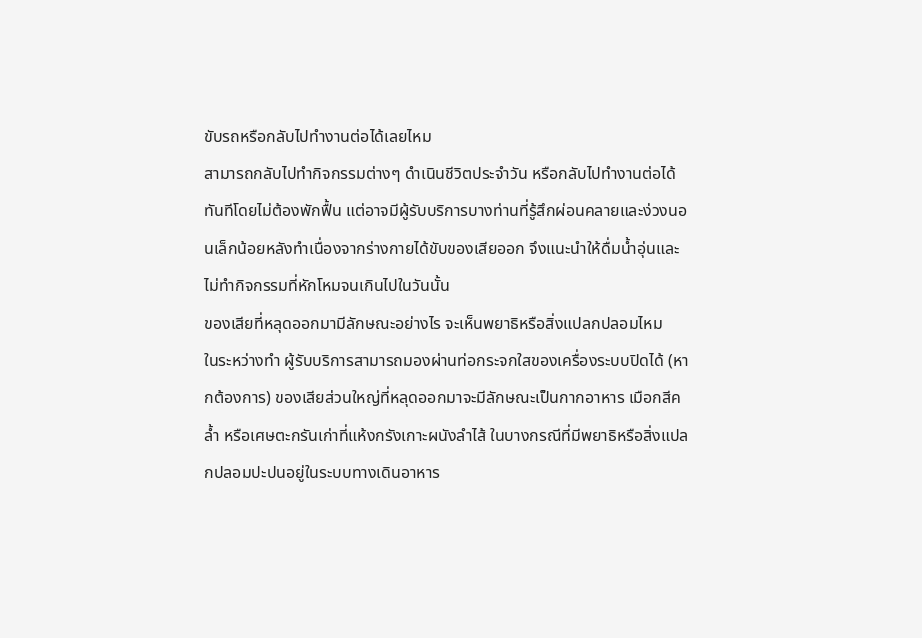ขับรถหรือกลับไปทำงานต่อได้เลยไหม
สามารถกลับไปทำกิจกรรมต่างๆ ดำเนินชีวิตประจำวัน หรือกลับไปทำงานต่อได้ทันทีโดยไม่ต้องพักฟื้น แต่อาจมีผู้รับบริการบางท่านที่รู้สึกผ่อนคลายและง่วงนอนเล็กน้อยหลังทำเนื่องจากร่างกายได้ขับของเสียออก จึงแนะนำให้ดื่มน้ำอุ่นและไม่ทำกิจกรรมที่หักโหมจนเกินไปในวันนั้น
ของเสียที่หลุดออกมามีลักษณะอย่างไร จะเห็นพยาธิหรือสิ่งแปลกปลอมไหม
ในระหว่างทำ ผู้รับบริการสามารถมองผ่านท่อกระจกใสของเครื่องระบบปิดได้ (หากต้องการ) ของเสียส่วนใหญ่ที่หลุดออกมาจะมีลักษณะเป็นกากอาหาร เมือกสีคล้ำ หรือเศษตะกรันเก่าที่แห้งกรังเกาะผนังลำไส้ ในบางกรณีที่มีพยาธิหรือสิ่งแปลกปลอมปะปนอยู่ในระบบทางเดินอาหาร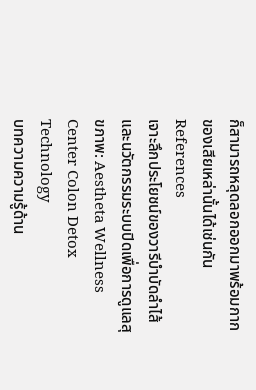ก็สามารถหลุดลอกออกมาพร้อมกากของเสียเหล่านั้นได้เช่นกัน
References
เจาะลึกประโยชน์ของวารีบำบัดลำไส้และนวัตกรรมระบบปิดเพื่อการดูแลสุขภาพ: Aestheta Wellness Center Colon Detox Technology
บทความความรู้ด้าน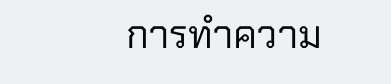การทำความ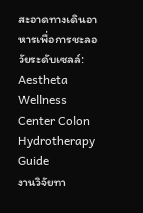สะอาดทางเดินอาหารเพื่อการชะลอวัยระดับเซลล์: Aestheta Wellness Center Colon Hydrotherapy Guide
งานวิจัยทา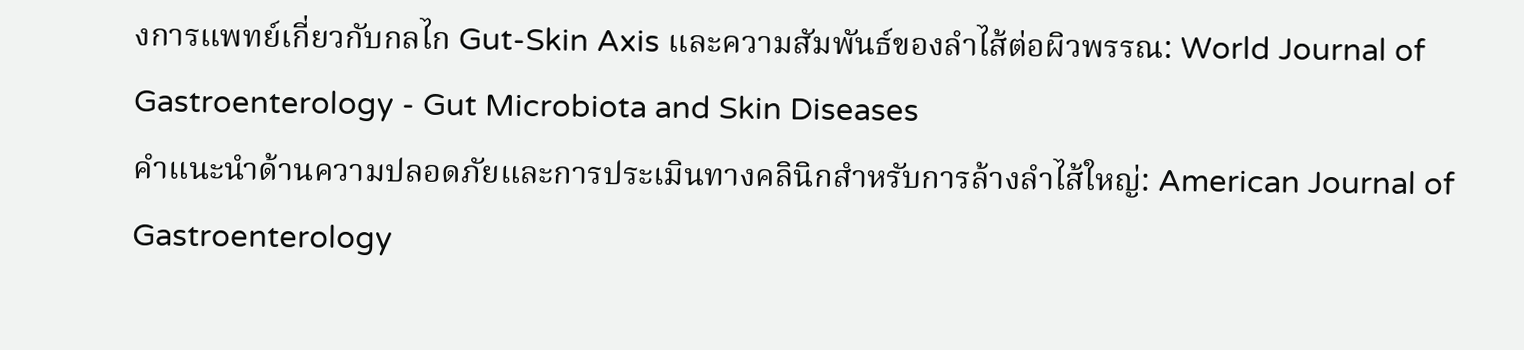งการแพทย์เกี่ยวกับกลไก Gut-Skin Axis และความสัมพันธ์ของลำไส้ต่อผิวพรรณ: World Journal of Gastroenterology - Gut Microbiota and Skin Diseases
คำแนะนำด้านความปลอดภัยและการประเมินทางคลินิกสำหรับการล้างลำไส้ใหญ่: American Journal of Gastroenterology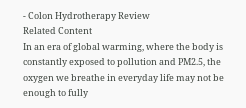- Colon Hydrotherapy Review
Related Content
In an era of global warming, where the body is constantly exposed to pollution and PM2.5, the oxygen we breathe in everyday life may not be enough to fully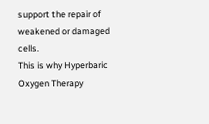support the repair of weakened or damaged cells.
This is why Hyperbaric Oxygen Therapy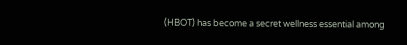(HBOT) has become a secret wellness essential among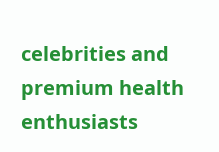celebrities and premium health enthusiasts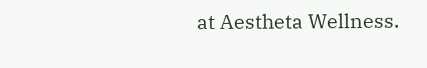at Aestheta Wellness.